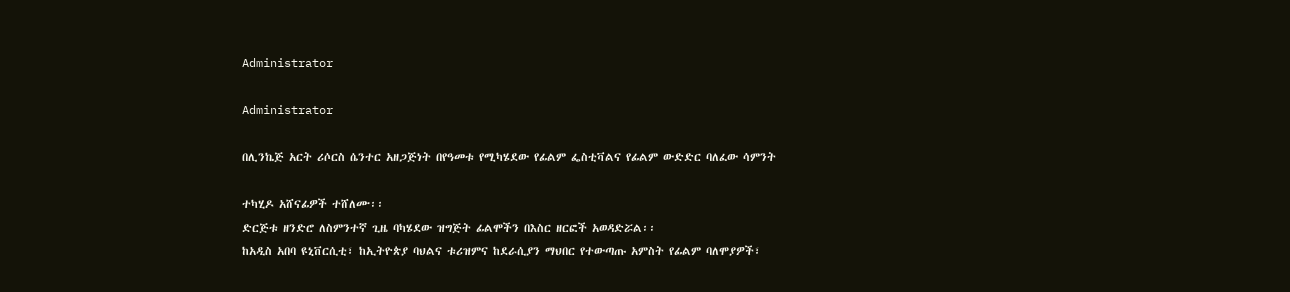Administrator

Administrator

በሊንኬጅ አርት ሪሶርስ ሴንተር አዘጋጅነት በየዓመቱ የሚካሄደው የፊልም ፌስቲቫልና የፊልም ውድድር ባለፈው ሳምንት

ተካሂዶ አሸናፊዎች ተሸለሙ፡፡
ድርጅቱ ዘንድሮ ለስምንተኛ ጊዜ ባካሄደው ዝግጅት ፊልሞችን በእስር ዘርፎች አወዳድሯል፡፡
ከአዲስ አበባ ዩኒቨርሲቲ፣ ከኢትዮጵያ ባህልና ቱሪዝምና ከደራሲያን ማህበር የተውጣጡ አምስት የፊልም ባለሞያዎች፣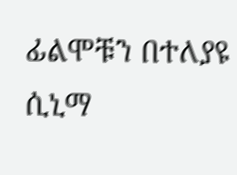ፊልሞቹን በተለያዩ ሲኒማ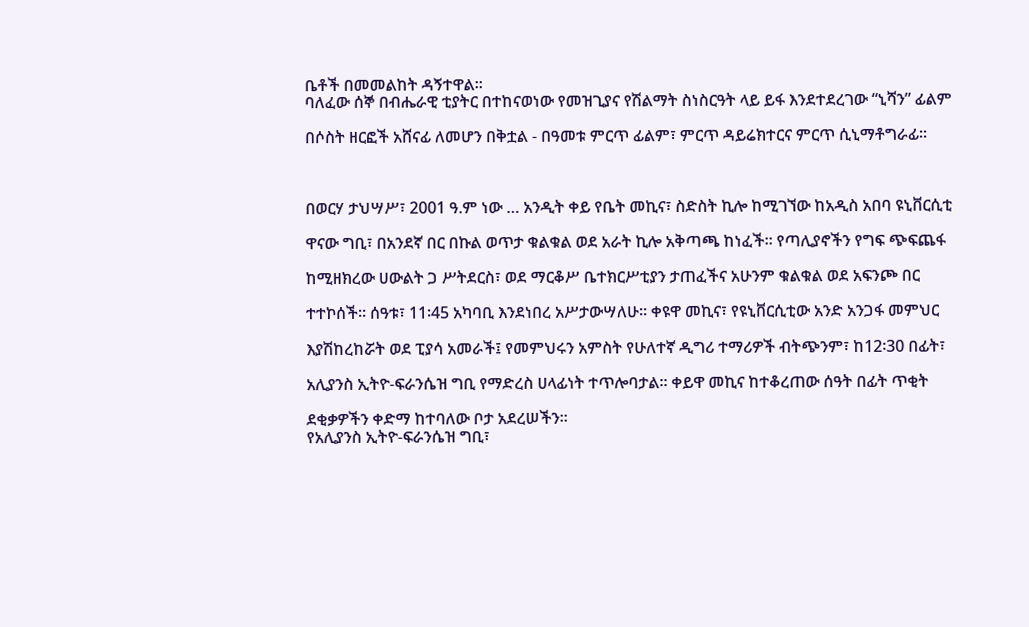ቤቶች በመመልከት ዳኝተዋል፡፡
ባለፈው ሰኞ በብሔራዊ ቲያትር በተከናወነው የመዝጊያና የሽልማት ስነስርዓት ላይ ይፋ እንደተደረገው “ኒሻን” ፊልም

በሶስት ዘርፎች አሸናፊ ለመሆን በቅቷል - በዓመቱ ምርጥ ፊልም፣ ምርጥ ዳይሬክተርና ምርጥ ሲኒማቶግራፊ፡፡



በወርሃ ታህሣሥ፣ 2001 ዓ.ም ነው … አንዲት ቀይ የቤት መኪና፣ ስድስት ኪሎ ከሚገኘው ከአዲስ አበባ ዩኒቨርሲቲ

ዋናው ግቢ፣ በአንደኛ በር በኩል ወጥታ ቁልቁል ወደ አራት ኪሎ አቅጣጫ ከነፈች፡፡ የጣሊያኖችን የግፍ ጭፍጨፋ

ከሚዘክረው ሀውልት ጋ ሥትደርስ፣ ወደ ማርቆሥ ቤተክርሥቲያን ታጠፈችና አሁንም ቁልቁል ወደ አፍንጮ በር

ተተኮሰች፡፡ ሰዓቱ፣ 11፡45 አካባቢ እንደነበረ አሥታውሣለሁ፡፡ ቀዩዋ መኪና፣ የዩኒቨርሲቲው አንድ አንጋፋ መምህር

እያሽከረከሯት ወደ ፒያሳ አመራች፤ የመምህሩን አምስት የሁለተኛ ዲግሪ ተማሪዎች ብትጭንም፣ ከ12፡30 በፊት፣

አሊያንስ ኢትዮ-ፍራንሴዝ ግቢ የማድረስ ሀላፊነት ተጥሎባታል፡፡ ቀይዋ መኪና ከተቆረጠው ሰዓት በፊት ጥቂት

ደቂቃዎችን ቀድማ ከተባለው ቦታ አደረሠችን፡፡
የአሊያንስ ኢትዮ-ፍራንሴዝ ግቢ፣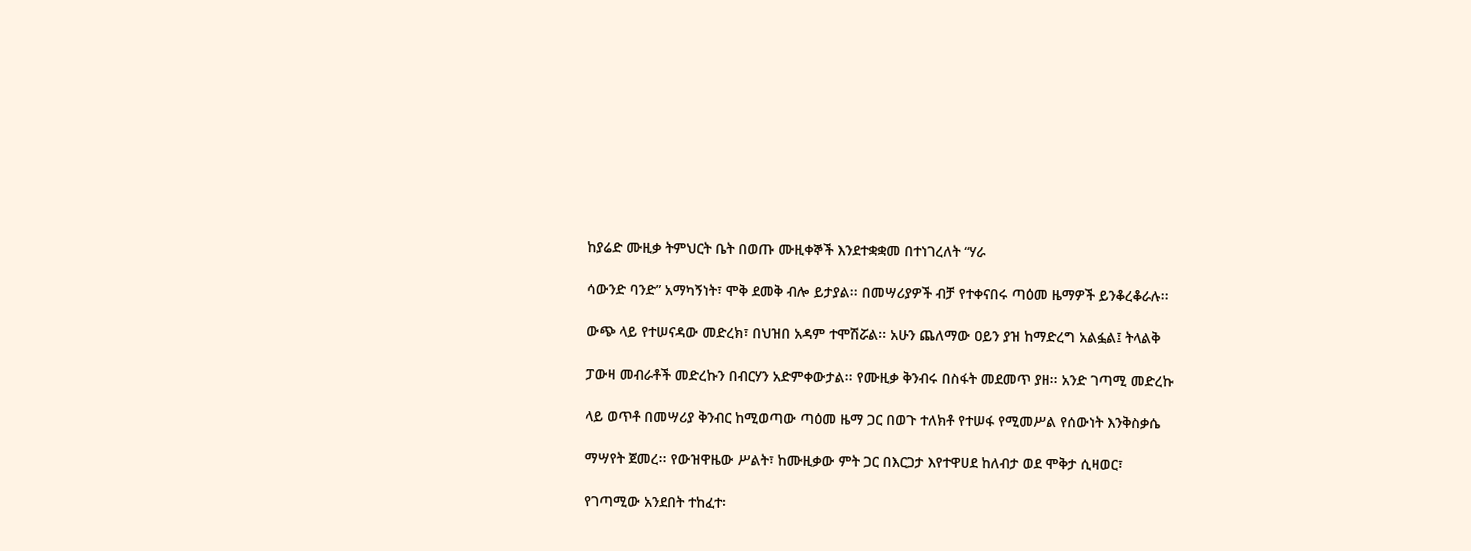ከያሬድ ሙዚቃ ትምህርት ቤት በወጡ ሙዚቀኞች እንደተቋቋመ በተነገረለት “ሃራ

ሳውንድ ባንድ” አማካኝነት፣ ሞቅ ደመቅ ብሎ ይታያል፡፡ በመሣሪያዎች ብቻ የተቀናበሩ ጣዕመ ዜማዎች ይንቆረቆራሉ፡፡

ውጭ ላይ የተሠናዳው መድረክ፣ በህዝበ አዳም ተሞሽሯል፡፡ አሁን ጨለማው ዐይን ያዝ ከማድረግ አልፏል፤ ትላልቅ

ፓውዛ መብራቶች መድረኩን በብርሃን አድምቀውታል፡፡ የሙዚቃ ቅንብሩ በስፋት መደመጥ ያዘ፡፡ አንድ ገጣሚ መድረኩ

ላይ ወጥቶ በመሣሪያ ቅንብር ከሚወጣው ጣዕመ ዜማ ጋር በወጉ ተለክቶ የተሠፋ የሚመሥል የሰውነት እንቅስቃሴ

ማሣየት ጀመረ፡፡ የውዝዋዜው ሥልት፣ ከሙዚቃው ምት ጋር በእርጋታ እየተዋሀደ ከለብታ ወደ ሞቅታ ሲዛወር፣

የገጣሚው አንደበት ተከፈተ፡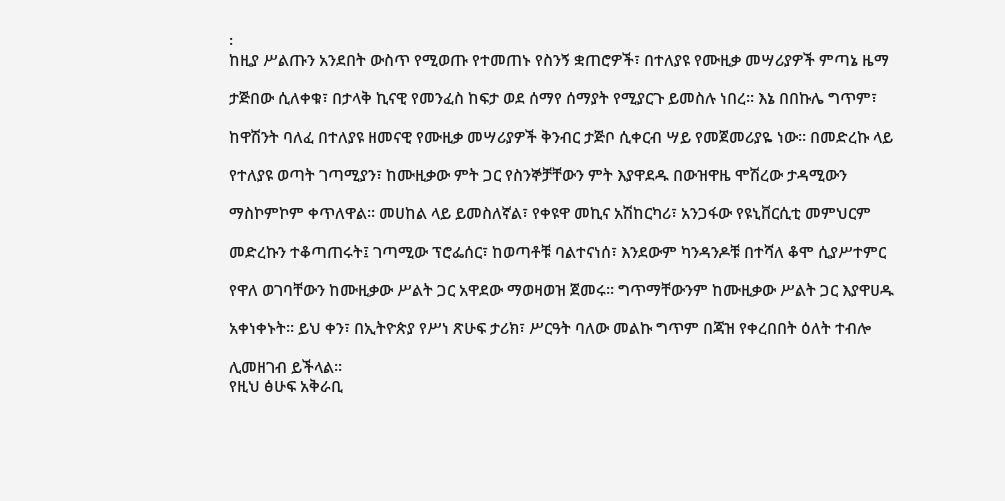፡
ከዚያ ሥልጡን አንደበት ውስጥ የሚወጡ የተመጠኑ የስንኝ ቋጠሮዎች፣ በተለያዩ የሙዚቃ መሣሪያዎች ምጣኔ ዜማ

ታጅበው ሲለቀቁ፣ በታላቅ ኪናዊ የመንፈስ ከፍታ ወደ ሰማየ ሰማያት የሚያርጉ ይመስሉ ነበረ፡፡ እኔ በበኩሌ ግጥም፣

ከዋሽንት ባለፈ በተለያዩ ዘመናዊ የሙዚቃ መሣሪያዎች ቅንብር ታጅቦ ሲቀርብ ሣይ የመጀመሪያዬ ነው፡፡ በመድረኩ ላይ

የተለያዩ ወጣት ገጣሚያን፣ ከሙዚቃው ምት ጋር የስንኞቻቸውን ምት እያዋደዱ በውዝዋዜ ሞሽረው ታዳሚውን

ማስኮምኮም ቀጥለዋል፡፡ መሀከል ላይ ይመስለኛል፣ የቀዩዋ መኪና አሽከርካሪ፣ አንጋፋው የዩኒቨርሲቲ መምህርም

መድረኩን ተቆጣጠሩት፤ ገጣሚው ፕሮፌሰር፣ ከወጣቶቹ ባልተናነሰ፣ እንደውም ካንዳንዶቹ በተሻለ ቆሞ ሲያሥተምር

የዋለ ወገባቸውን ከሙዚቃው ሥልት ጋር አዋደው ማወዛወዝ ጀመሩ፡፡ ግጥማቸውንም ከሙዚቃው ሥልት ጋር እያዋሀዱ

አቀነቀኑት፡፡ ይህ ቀን፣ በኢትዮጵያ የሥነ ጽሁፍ ታሪክ፣ ሥርዓት ባለው መልኩ ግጥም በጃዝ የቀረበበት ዕለት ተብሎ

ሊመዘገብ ይችላል፡፡
የዚህ ፅሁፍ አቅራቢ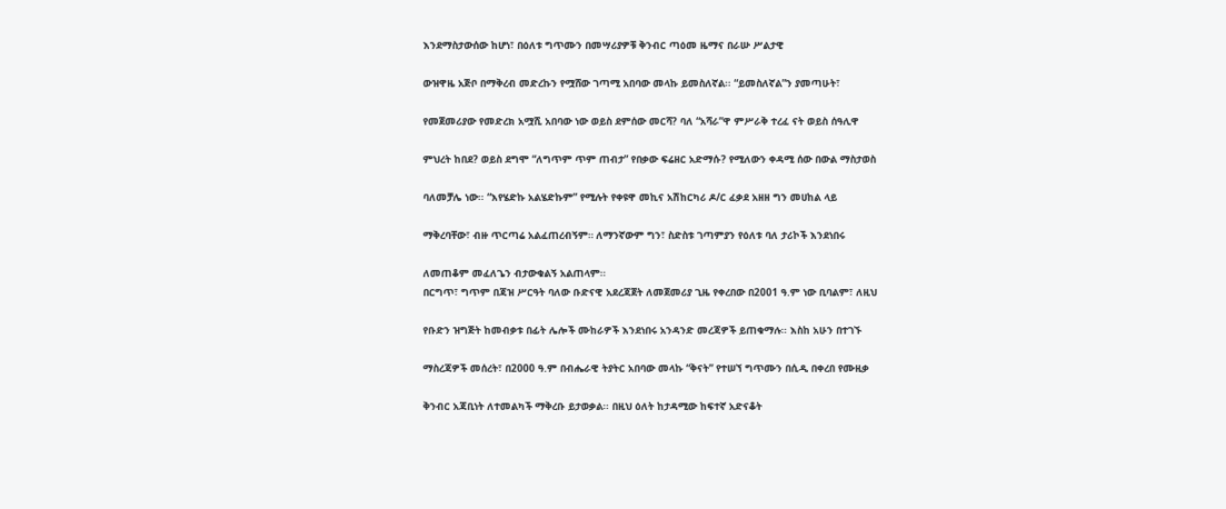እንደማስታውሰው ከሆነ፣ በዕለቱ ግጥሙን በመሣሪያዎቹ ቅንብር ጣዕመ ዜማና በራሡ ሥልታዊ

ውዝዋዜ አጅቦ በማቅረብ መድረኩን የሟሸው ገጣሚ አበባው መላኩ ይመስለኛል፡፡ “ይመስለኛል”ን ያመጣሁት፣

የመጀመሪያው የመድረክ አሟሺ አበባው ነው ወይስ ደምሰው መርሻ? ባለ “አሻራ”ዋ ምሥራቅ ተረፈ ናት ወይስ ሰዓሊዋ

ምህረት ከበደ? ወይስ ደግሞ “ለግጥም ጥም ጠብታ” የበቃው ፍሬዘር አድማሱ? የሚለውን ቀዳሚ ሰው በውል ማስታወስ

ባለመቻሌ ነው፡፡ “እየሄድኩ አልሄድኩም” የሚሉት የቀዩዋ መኪና አሽከርካሪ ዶ/ር ፈቃደ አዘዘ ግን መሀከል ላይ

ማቅረባቸው፣ ብዙ ጥርጣሬ አልፈጠረብኝም። ለማንኛውም ግን፣ ስድስቱ ገጣምያን የዕለቱ ባለ ታሪኮች እንደነበሩ

ለመጠቆም መፈለጌን ብታውቁልኝ አልጠላም፡፡
በርግጥ፣ ግጥም በጃዝ ሥርዓት ባለው ቡድናዊ አደረጃጀት ለመጀመሪያ ጊዜ የቀረበው በ2001 ዓ.ም ነው ቢባልም፣ ለዚህ

የቡድን ዝግጅት ከመብቃቱ በፊት ሌሎች ሙከራዎች እንደነበሩ አንዳንድ መረጃዎች ይጠቁማሉ፡፡ እስከ አሁን በተገኙ

ማስረጃዎች መሰረት፣ በ2000 ዓ.ም በብሔራዊ ትያትር አበባው መላኩ “ቅናት” የተሠኘ ግጥሙን በሲዲ በቀረበ የሙዚቃ

ቅንብር አጃቢነት ለተመልካች ማቅረቡ ይታወቃል፡፡ በዚህ ዕለት ከታዳሚው ከፍተኛ አድናቆት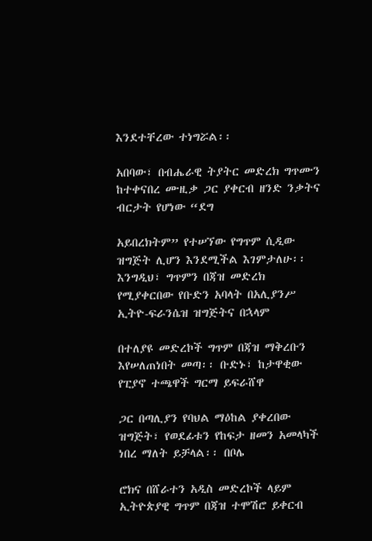እንደተቸረው ተነግሯል፡፡

አበባው፣ በብሔራዊ ትያትር መድረክ ግጥሙን ከተቀናበረ ሙዚቃ ጋር ያቀርብ ዘንድ ንቃትና ብርታት የሆነው “ደግ

አይበረክትም” የተሠኘው የግጥም ሲዲው ዝግጅት ሊሆን እንደሚችል እገምታለሁ፡፡
እንግዲህ፣ ግጥምን በጃዝ መድረክ የሚያቀርበው የቡድን አባላት በአሊያንሥ ኢትዮ-ፍራንሴዝ ዝግጅትና በኋላም

በተለያዩ መድረኮች ግጥም በጃዝ ማቅረቡን እየሠለጠነበት መጣ፡፡ ቡድኑ፣ ከታዋቂው የፒያኖ ተጫዋች ግርማ ይፍራሸዋ

ጋር በጣሊያን የባህል ማዕከል ያቀረበው ዝግጅት፣ የወደፊቱን የከፍታ ዘመን አመላካች ነበረ ማለት ይቻላል፡፡ በቦሌ

ሮክና በሸራተን አዲስ መድረኮች ላይም ኢትዮጵያዊ ግጥም በጃዝ ተሞሽሮ ይቀርብ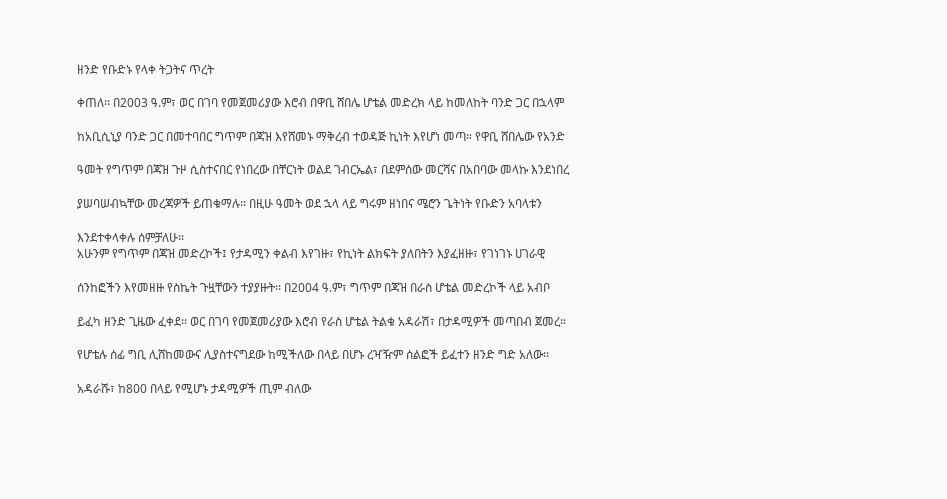ዘንድ የቡድኑ የላቀ ትጋትና ጥረት

ቀጠለ፡፡ በ2003 ዓ.ም፣ ወር በገባ የመጀመሪያው እሮብ በዋቢ ሸበሌ ሆቴል መድረክ ላይ ከመለከት ባንድ ጋር በኋላም

ከአቢሲኒያ ባንድ ጋር በመተባበር ግጥም በጃዝ እየሸመኑ ማቅረብ ተወዳጅ ኪነት እየሆነ መጣ። የዋቢ ሸበሌው የአንድ

ዓመት የግጥም በጃዝ ጉዞ ሲስተናበር የነበረው በቸርነት ወልደ ገብርኤል፣ በደምሰው መርሻና በአበባው መላኩ እንደነበረ

ያሠባሠብኳቸው መረጃዎች ይጠቁማሉ፡፡ በዚሁ ዓመት ወደ ኋላ ላይ ግሩም ዘነበና ሜሮን ጌትነት የቡድን አባላቱን

እንደተቀላቀሉ ሰምቻለሁ፡፡
አሁንም የግጥም በጃዝ መድረኮች፤ የታዳሚን ቀልብ እየገዙ፣ የኪነት ልክፍት ያለበትን እያፈዘዙ፣ የገነገኑ ሀገራዊ

ሰንከፎችን እየመዘዙ የስኬት ጉዟቸውን ተያያዙት፡፡ በ2004 ዓ.ም፣ ግጥም በጃዝ በራስ ሆቴል መድረኮች ላይ አብቦ

ይፈካ ዘንድ ጊዜው ፈቀደ፡፡ ወር በገባ የመጀመሪያው እሮብ የራስ ሆቴል ትልቁ አዳራሽ፣ በታዳሚዎች መጣበብ ጀመረ።

የሆቴሉ ሰፊ ግቢ ሊሸከመውና ሊያስተናግደው ከሚችለው በላይ በሆኑ ረዣዥም ሰልፎች ይፈተን ዘንድ ግድ አለው፡፡

አዳራሹ፣ ከ800 በላይ የሚሆኑ ታዳሚዎች ጢም ብለው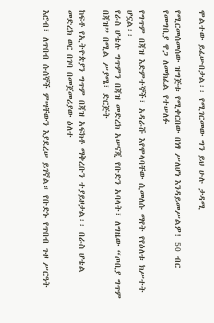ሞልተው ይፈሡበታል፡፡ የሚገርመው ግን ይህ ሁሉ ታዳሚ

የሚርመሰመሰው ዝግጅቱ የሚቀርበው በነፃ ሥለሆነ እንዳይመሥልዎ! 50 ብር የመግቢያ ዋጋ ለመክፈል የተሠለፉ

የግጥም በጃዝ እድምተኞች፣ አዳራሹ እየሞላባቸው ሲመለሱ ማየት የየዕለቱ ክሥተት ሆኗል፡፡
የራስ ሆቴሉ ግጥምን በጃዝ መድረክ አሠናጂ የቡድን አባላት፣ ለግዜው “ጦቢያ ግጥም በጃዝ” በሚል ሥያሜ፣ ድርጅት

ከፍቶ የኢትዮጵያን ግጥም በጃዝ አፍክቶ ማቅረቡን ተያይዞታል፡፡ በራስ ሆቴል መድረክ ወር በገባ በመጀመሪያው ዕለተ

እሮብ፣ ለጥበብ ሱሰኞች ምሣቸውን እያደረሠ ይገኛል። የቡድኑ የጥበብ ጉዞ ሥርዓት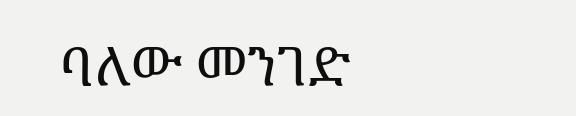ባለው መንገድ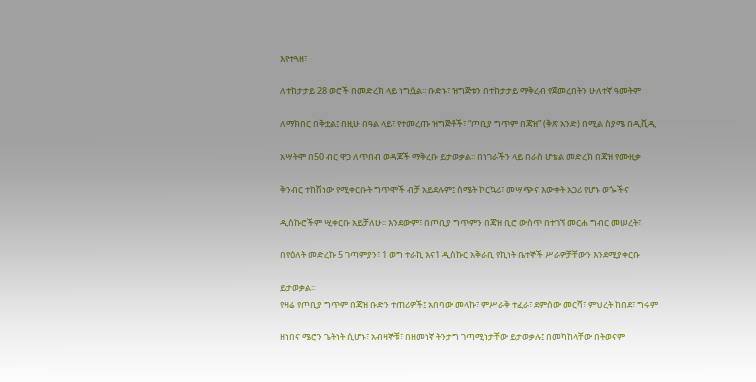እየተጓዘ፣

ለተከታታይ 28 ወሮች በመድረክ ላይ ነግሷል፡፡ ቡድኑ፣ ዝግጅቱን በተከታታይ ማቅረብ የጀመረበትን ሁለተኛ ዓመትም

ለማክበር በቅቷል፤ በዚሁ በዓል ላይ፣ የተመረጡ ዝግጅቶች፣ “ጦቢያ ግጥም በጃዝ” (ቅጽ አንድ) በሚል ስያሜ በዲቪዲ

አሣትሞ በ50 ብር ዋጋ ለጥበብ ወዳጆች ማቅረቡ ይታወቃል፡፡ በነገራችን ላይ በራስ ሆቴል መድረክ በጃዝ የሙዚቃ

ቅንብር ተከሽነው የሚቀርቡት ግጥሞች ብቻ አይደሉም፤ ስሜት ኮርኳሪ፣ መሣጭና እውቀት አጋሪ የሆኑ ወጐችና

ዲስኩሮችም ሢቀርቡ አይቻለሁ፡፡ እንደውም፣ በጦቢያ ግጥምን በጃዝ ቢሮ ውስጥ በተገኘ መርሐ ግብር መሠረት፣

በየዕለት መድረኩ 5 ገጣምያን፣ 1 ወግ ተራኪ እና1 ዲስኩር አቅራቢ የኪነት ቤተኞች ሥራዎቻቸውን እንደሚያቀርቡ

ይታወቃል፡፡
የዛሬ የጦቢያ ግጥም በጃዝ ቡድን ተጠሪዎች፤ አበባው መላኩ፣ ምሥራቅ ተፈራ፣ ደምሰው መርሻ፣ ምህረት ከበደ፣ ግሩም

ዘነበና ሜሮን ጌትነት ሲሆኑ፣ አብዛኞቹ፣ በዘመነኛ ትንታግ ገጣሚነታቸው ይታወቃሉ፤ በመካከላቸው በትወናም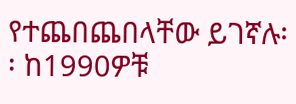የተጨበጨበላቸው ይገኛሉ፡፡ ከ1990ዎቹ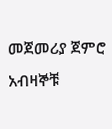መጀመሪያ ጀምሮ አብዛኞቹ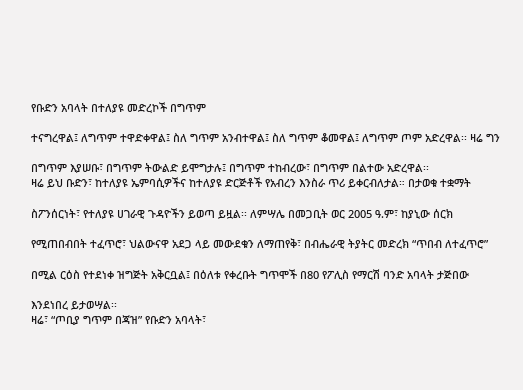የቡድን አባላት በተለያዩ መድረኮች በግጥም

ተናግረዋል፤ ለግጥም ተዋድቀዋል፤ ስለ ግጥም አንብተዋል፤ ስለ ግጥም ቆመዋል፤ ለግጥም ጦም አድረዋል፡፡ ዛሬ ግን

በግጥም እያሠቡ፣ በግጥም ትውልድ ይሞግታሉ፤ በግጥም ተከብረው፣ በግጥም በልተው አድረዋል፡፡
ዛሬ ይህ ቡድን፣ ከተለያዩ ኤምባሲዎችና ከተለያዩ ድርጅቶች የአብረን እንስራ ጥሪ ይቀርብለታል። በታወቁ ተቋማት

ስፖንሰርነት፣ የተለያዩ ሀገራዊ ጉዳዮችን ይወጣ ይዟል፡፡ ለምሣሌ በመጋቢት ወር 2005 ዓ.ም፣ ከያኒው ሰርክ

የሚጠበብበት ተፈጥሮ፣ ህልውናዋ አደጋ ላይ መውደቁን ለማጠየቅ፣ በብሔራዊ ትያትር መድረክ “ጥበብ ለተፈጥሮ”

በሚል ርዕስ የተደነቀ ዝግጅት አቅርቧል፤ በዕለቱ የቀረቡት ግጥሞች በ80 የፖሊስ የማርሽ ባንድ አባላት ታጅበው

እንደነበረ ይታወሣል፡፡
ዛሬ፣ “ጦቢያ ግጥም በጃዝ” የቡድን አባላት፣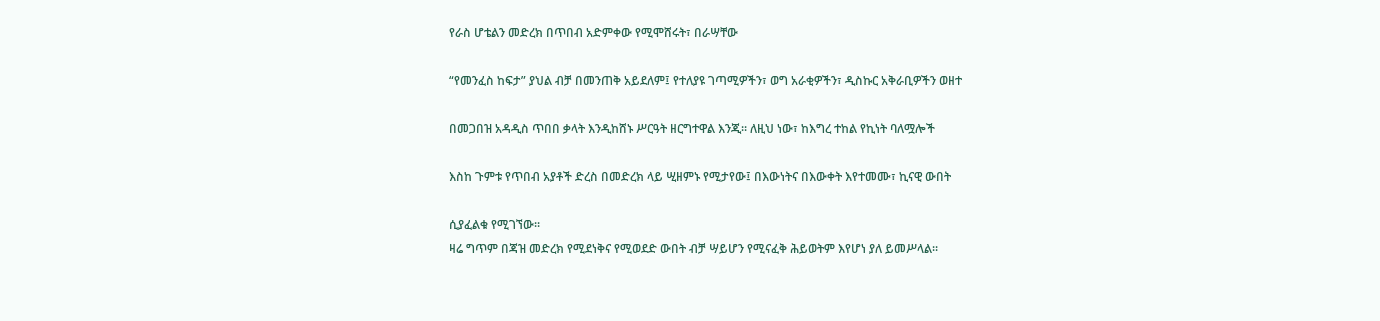የራስ ሆቴልን መድረክ በጥበብ አድምቀው የሚሞሸሩት፣ በራሣቸው

“የመንፈስ ከፍታ” ያህል ብቻ በመንጠቅ አይደለም፤ የተለያዩ ገጣሚዎችን፣ ወግ አራቂዎችን፣ ዲስኩር አቅራቢዎችን ወዘተ

በመጋበዝ አዳዲስ ጥበበ ቃላት እንዲከሸኑ ሥርዓት ዘርግተዋል እንጂ፡፡ ለዚህ ነው፣ ከእግረ ተከል የኪነት ባለሟሎች

እስከ ጉምቱ የጥበብ አያቶች ድረስ በመድረክ ላይ ሢዘምኑ የሚታየው፤ በእውነትና በእውቀት እየተመሙ፣ ኪናዊ ውበት

ሲያፈልቁ የሚገኘው፡፡
ዛሬ ግጥም በጃዝ መድረክ የሚደነቅና የሚወደድ ውበት ብቻ ሣይሆን የሚናፈቅ ሕይወትም እየሆነ ያለ ይመሥላል፡፡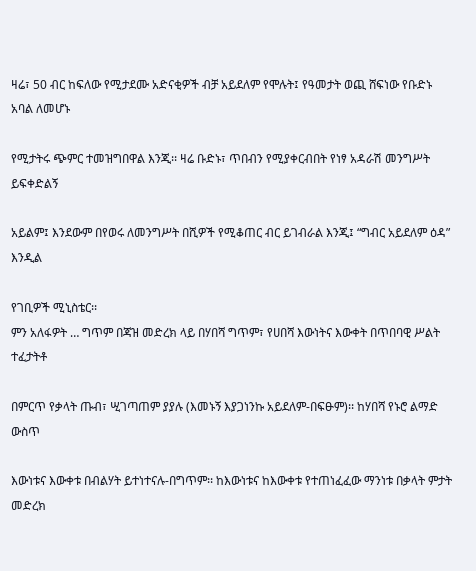ዛሬ፣ 50 ብር ከፍለው የሚታደሙ አድናቂዎች ብቻ አይደለም የሞሉት፤ የዓመታት ወጪ ሸፍነው የቡድኑ አባል ለመሆኑ

የሚታትሩ ጭምር ተመዝግበዋል እንጂ፡፡ ዛሬ ቡድኑ፣ ጥበብን የሚያቀርብበት የነፃ አዳራሽ መንግሥት ይፍቀድልኝ

አይልም፤ እንደውም በየወሩ ለመንግሥት በሺዎች የሚቆጠር ብር ይገብራል እንጂ፤ “ግብር አይደለም ዕዳ” እንዲል

የገቢዎች ሚኒስቴር፡፡
ምን አለፋዎት … ግጥም በጃዝ መድረክ ላይ በሃበሻ ግጥም፣ የሀበሻ እውነትና እውቀት በጥበባዊ ሥልት ተፈታትቶ

በምርጥ የቃላት ጡብ፣ ሢገጣጠም ያያሉ (እመኑኝ እያጋነንኩ አይደለም-በፍፁም)፡፡ ከሃበሻ የኑሮ ልማድ ውስጥ

እውነቱና እውቀቱ በብልሃት ይተነተናሉ-በግጥም፡፡ ከእውነቱና ከእውቀቱ የተጠነፈፈው ማንነቱ በቃላት ምታት መድረክ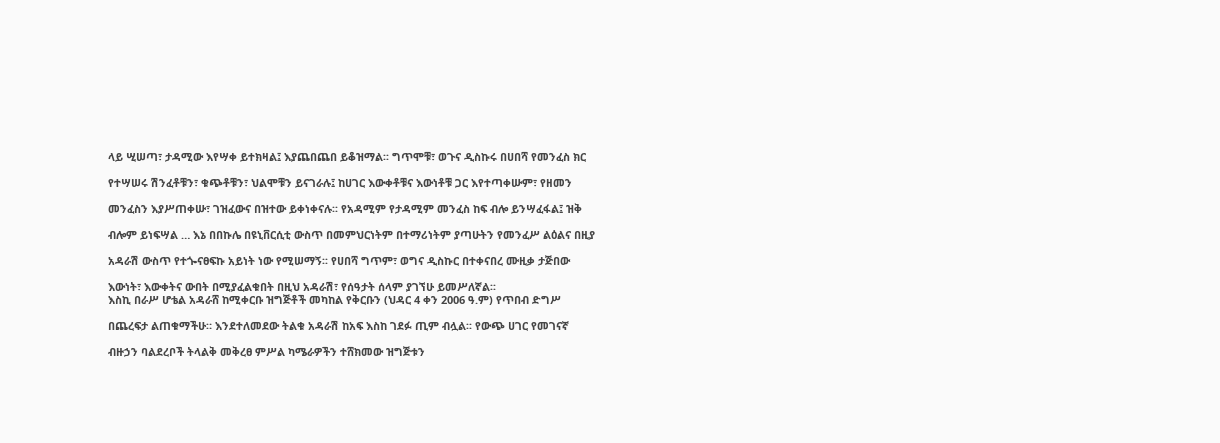ላይ ሢሠጣ፣ ታዳሚው እየሣቀ ይተክዛል፤ እያጨበጨበ ይቆዝማል፡፡ ግጥሞቹ፣ ወጉና ዲስኩሩ በሀበሻ የመንፈስ ክር

የተሣሠሩ ሽንፈቶቹን፣ ቁጭቶቹን፣ ህልሞቹን ይናገራሉ፤ ከሀገር እውቀቶቹና እውነቶቹ ጋር እየተጣቀሡም፣ የዘመን

መንፈስን እያሥጠቀሡ፣ ገዝፈውና በዝተው ይቀነቀናሉ፡፡ የአዳሚም የታዳሚም መንፈስ ከፍ ብሎ ይንሣፈፋል፤ ዝቅ

ብሎም ይነፍሣል … እኔ በበኩሌ በዩኒቨርሲቲ ውስጥ በመምህርነትም በተማሪነትም ያጣሁትን የመንፈሥ ልዕልና በዚያ

አዳራሽ ውስጥ የተጐናፀፍኩ አይነት ነው የሚሠማኝ፡፡ የሀበሻ ግጥም፣ ወግና ዲስኩር በተቀናበረ ሙዚቃ ታጅበው

እውነት፣ እውቀትና ውበት በሚያፈልቁበት በዚህ አዳራሽ፣ የሰዓታት ሰላም ያገኘሁ ይመሥለኛል፡፡
እስኪ በራሥ ሆቴል አዳራሸ ከሚቀርቡ ዝግጅቶች መካከል የቅርቡን (ህዳር 4 ቀን 2006 ዓ.ም) የጥበብ ድግሥ

በጨረፍታ ልጠቁማችሁ። እንደተለመደው ትልቁ አዳራሽ ከአፍ እስከ ገደፉ ጢም ብሏል፡፡ የውጭ ሀገር የመገናኛ

ብዙኃን ባልደረቦች ትላልቅ መቅረፀ ምሥል ካሜራዎችን ተሸክመው ዝግጅቱን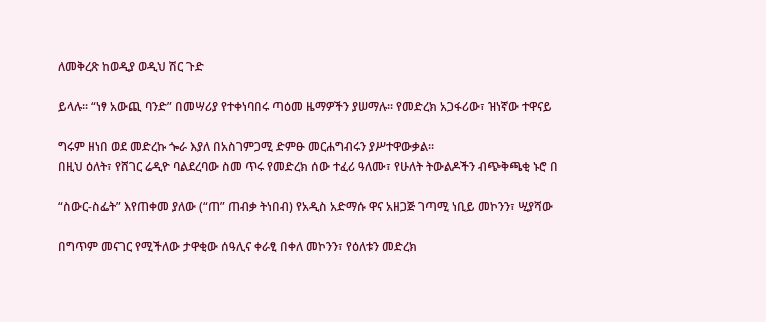ለመቅረጽ ከወዲያ ወዲህ ሽር ጉድ

ይላሉ፡፡ “ነፃ አውጪ ባንድ” በመሣሪያ የተቀነባበሩ ጣዕመ ዜማዎችን ያሠማሉ፡፡ የመድረክ አጋፋሪው፣ ዝነኛው ተዋናይ

ግሩም ዘነበ ወደ መድረኩ ጐራ እያለ በአስገምጋሚ ድምፁ መርሐግብሩን ያሥተዋውቃል፡፡
በዚህ ዕለት፣ የሸገር ሬዲዮ ባልደረባው ስመ ጥሩ የመድረክ ሰው ተፈሪ ዓለሙ፣ የሁለት ትውልዶችን ብጭቅጫቂ ኑሮ በ

“ስውር-ስፌት” እየጠቀመ ያለው (“ጠ” ጠብቃ ትነበብ) የአዲስ አድማሱ ዋና አዘጋጅ ገጣሚ ነቢይ መኮንን፣ ሢያሻው

በግጥም መናገር የሚችለው ታዋቂው ሰዓሊና ቀራፂ በቀለ መኮንን፣ የዕለቱን መድረክ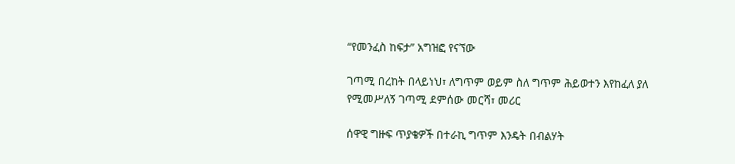“የመንፈስ ከፍታ” አግዝፎ የናኘው

ገጣሚ በረከት በላይነህ፣ ለግጥም ወይም ስለ ግጥም ሕይወተን እየከፈለ ያለ የሚመሥለኝ ገጣሚ ደምሰው መርሻ፣ መሪር

ሰዋዊ ግዙፍ ጥያቄዎች በተራኪ ግጥም እንዴት በብልሃት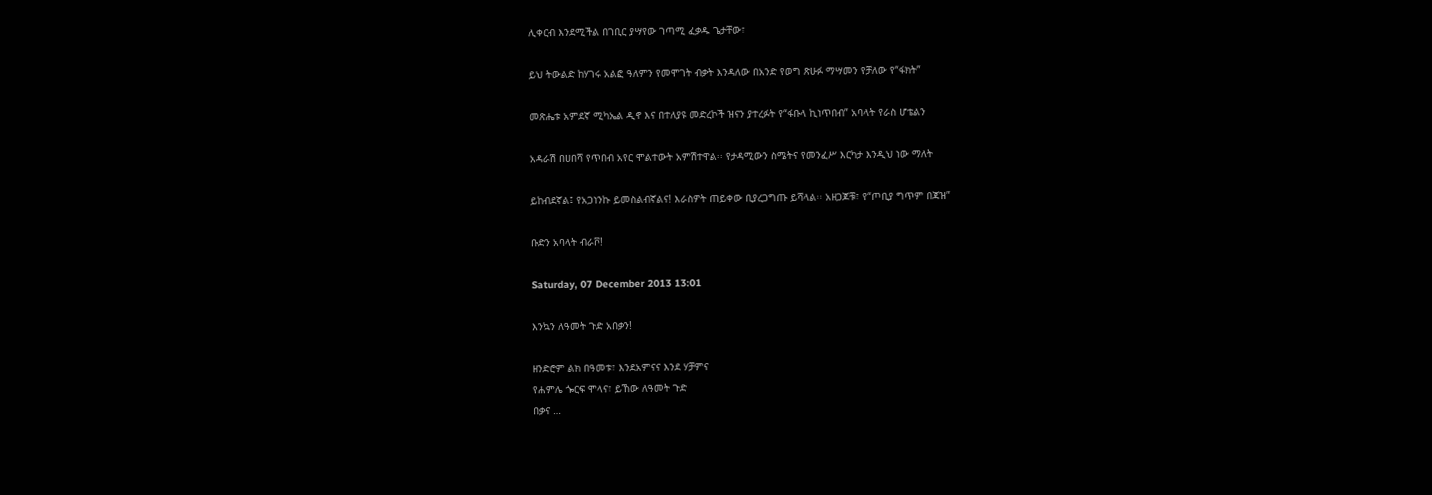ሊቀርብ እንደሚችል በገቢር ያሣየው ገጣሚ ፈቃዱ ጌታቸው፣

ይህ ትውልድ ከሃገሩ አልፎ ዓለምን የመሞገት ብቃት እንዳለው በአንድ የወግ ጽሁፉ ማሣመን የቻለው የ“ፋክት”

መጽሔቱ አምደኛ ሚካኤል ዲኖ እና በተለያዩ መድረኮች ዝናን ያተረፉት የ“ፋቡላ ኪነጥበብ” አባላት የራስ ሆቴልን

አዳራሽ በሀበሻ የጥበብ አየር ሞልተውት አምሽተዋል፡፡ የታዳሚውን ስሜትና የመንፈሥ እርካታ እንዲህ ነው ማለት

ይከብደኛል፤ የአጋነንኩ ይመስልብኛልና! እራስዎት ጠይቀው ቢያረጋግጡ ይሻላል፡፡ አዘጋጆቹ፣ የ“ጦቢያ ግጥም በጃዝ”

ቡድን አባላት ብራቮ!

Saturday, 07 December 2013 13:01

እንኳን ለዓመት ጉድ አበቃን!

ዘንድሮም ልክ በዓመቱ፣ እንደአምናና እንደ ሃቻምና
የሐምሌ ጐርፍ ሞላና፣ ይኸው ለዓመት ጉድ
በቃና …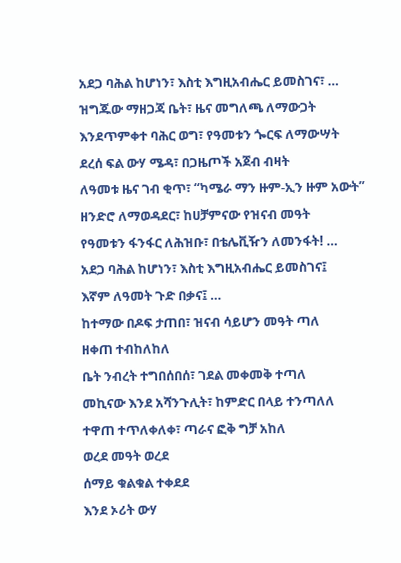አደጋ ባሕል ከሆነን፣ እስቲ እግዚአብሔር ይመስገና፣ …
ዝግጁው ማዘጋጃ ቤት፣ ዜና መግለጫ ለማውጋት
እንደጥምቀተ ባሕር ወግ፣ የዓመቱን ጐርፍ ለማውሣት
ደረሰ ፍል ውሃ ሜዳ፣ በጋዜጦች አጀብ ብዛት
ለዓመቱ ዜና ገብ ቂጥ፣ “ካሜራ ማን ዙም-ኢን ዙም አውት”
ዘንድሮ ለማወዳደር፣ ከሀቻምናው የዝናብ መዓት
የዓመቱን ፋንፋር ለሕዝቡ፣ በቴሌቪዥን ለመንፋት! …
አደጋ ባሕል ከሆነን፣ እስቲ እግዚአብሔር ይመስገና፤
እኛም ለዓመት ጉድ በቃና፤ …
ከተማው በዶፍ ታጠበ፣ ዝናብ ሳይሆን መዓት ጣለ
ዘቀጠ ተብከለከለ
ቤት ንብረት ተግበሰበሰ፣ ገደል መቀመቅ ተጣለ
መኪናው እንደ አሻንጉሊት፣ ከምድር በላይ ተንጣለለ
ተዋጠ ተጥለቀለቀ፣ ጣራና ፎቅ ግቻ አከለ
ወረደ መዓት ወረደ
ሰማይ ቁልቁል ተቀደደ
እንደ ኦሪት ውሃ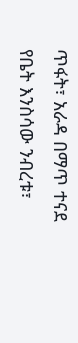ጥፋት፣ አራዳ በማጥ ተናደ
የቤት እንስሳው ንብረቱ፣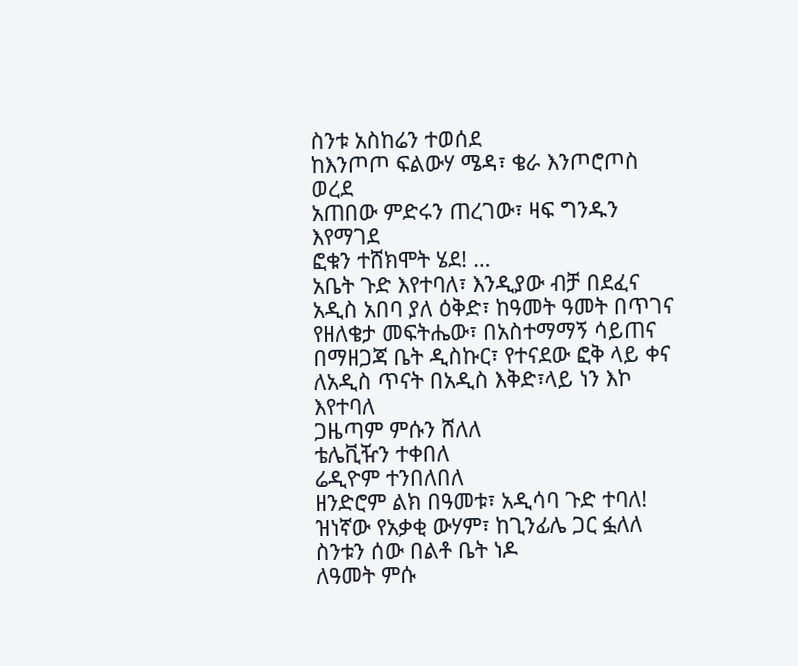ስንቱ አስከሬን ተወሰደ
ከእንጦጦ ፍልውሃ ሜዳ፣ ቄራ እንጦሮጦስ ወረደ
አጠበው ምድሩን ጠረገው፣ ዛፍ ግንዱን እየማገደ
ፎቁን ተሸክሞት ሄደ! …
አቤት ጉድ እየተባለ፣ እንዲያው ብቻ በደፈና
አዲስ አበባ ያለ ዕቅድ፣ ከዓመት ዓመት በጥገና
የዘለቄታ መፍትሔው፣ በአስተማማኝ ሳይጠና
በማዘጋጃ ቤት ዲስኩር፣ የተናደው ፎቅ ላይ ቀና
ለአዲስ ጥናት በአዲስ እቅድ፣ላይ ነን እኮ እየተባለ
ጋዜጣም ምሱን ሸለለ
ቴሌቪዥን ተቀበለ
ሬዲዮም ተንበለበለ
ዘንድሮም ልክ በዓመቱ፣ አዲሳባ ጉድ ተባለ!
ዝነኛው የአቃቂ ውሃም፣ ከጊንፊሌ ጋር ፏለለ
ስንቱን ሰው በልቶ ቤት ነዶ
ለዓመት ምሱ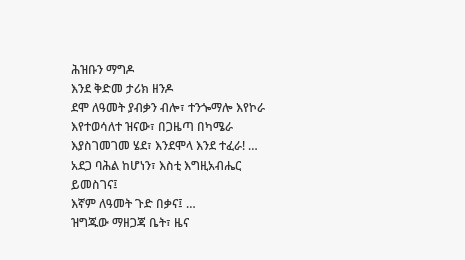ሕዝቡን ማግዶ
እንደ ቅድመ ታሪክ ዘንዶ
ደሞ ለዓመት ያብቃን ብሎ፣ ተንጐማሎ እየኮራ
እየተወሳለተ ዝናው፣ በጋዜጣ በካሜራ
እያስገመገመ ሄደ፣ እንደሞላ እንደ ተፈራ! …
አደጋ ባሕል ከሆነን፣ እስቲ እግዚአብሔር ይመስገና፤
እኛም ለዓመት ጉድ በቃና፤ …
ዝግጁው ማዘጋጃ ቤት፣ ዜና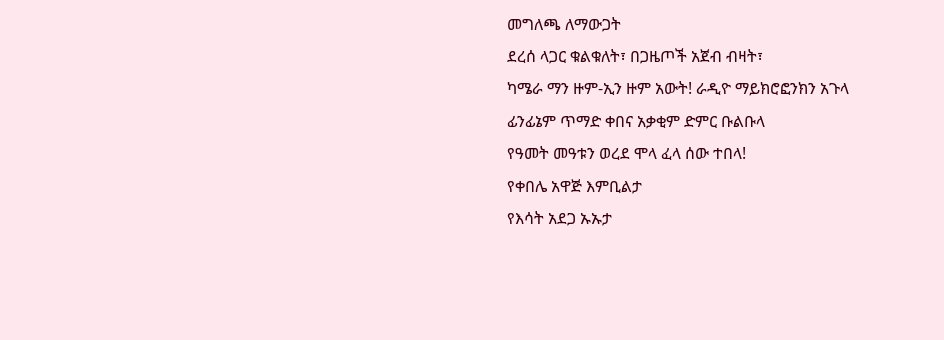መግለጫ ለማውጋት
ደረሰ ላጋር ቁልቁለት፣ በጋዜጦች አጀብ ብዛት፣
ካሜራ ማን ዙም-ኢን ዙም አውት! ራዲዮ ማይክሮፎንክን አጉላ
ፊንፊኔም ጥማድ ቀበና አቃቂም ድምር ቡልቡላ
የዓመት መዓቱን ወረደ ሞላ ፈላ ሰው ተበላ!
የቀበሌ አዋጅ እምቢልታ
የእሳት አደጋ ኡኡታ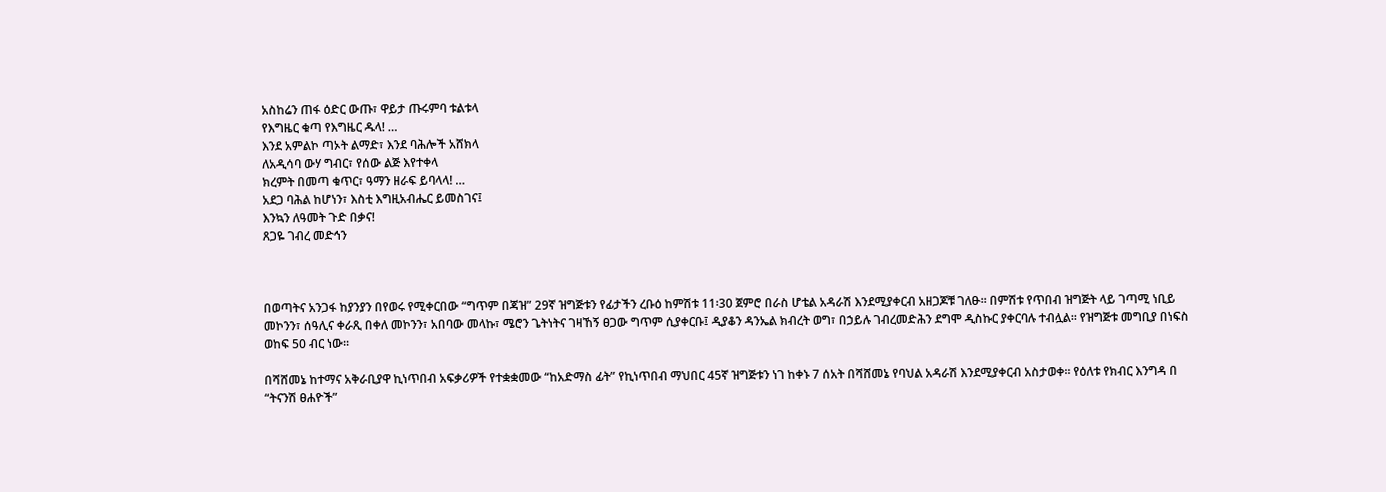አስከሬን ጠፋ ዕድር ውጡ፣ ዋይታ ጡሩምባ ቱልቱላ
የእግዜር ቁጣ የእግዜር ዱላ! …
እንደ አምልኮ ጣኦት ልማድ፣ እንደ ባሕሎች አሸክላ
ለአዲሳባ ውሃ ግብር፣ የሰው ልጅ እየተቀላ
ክረምት በመጣ ቁጥር፣ ዓማን ዘራፍ ይባላላ! …
አደጋ ባሕል ከሆነን፣ እስቲ እግዚአብሔር ይመስገና፤
እንኳን ለዓመት ጉድ በቃና!
ጸጋዬ ገብረ መድኅን



በወጣትና አንጋፋ ከያንያን በየወሩ የሚቀርበው “ግጥም በጃዝ” 29ኛ ዝግጅቱን የፊታችን ረቡዕ ከምሽቱ 11፡30 ጀምሮ በራስ ሆቴል አዳራሽ እንደሚያቀርብ አዘጋጆቹ ገለፁ፡፡ በምሽቱ የጥበብ ዝግጅት ላይ ገጣሚ ነቢይ መኮንን፣ ሰዓሊና ቀራጺ በቀለ መኮንን፣ አበባው መላኩ፣ ሜሮን ጌትነትና ገዛኸኝ ፀጋው ግጥም ሲያቀርቡ፤ ዲያቆን ዳንኤል ክብረት ወግ፣ በኃይሉ ገብረመድሕን ደግሞ ዲስኩር ያቀርባሉ ተብሏል፡፡ የዝግጅቱ መግቢያ በነፍስ ወከፍ 50 ብር ነው፡፡

በሻሸመኔ ከተማና አቅራቢያዋ ኪነጥበብ አፍቃሪዎች የተቋቋመው “ከአድማስ ፊት” የኪነጥበብ ማህበር 45ኛ ዝግጅቱን ነገ ከቀኑ 7 ሰአት በሻሸመኔ የባህል አዳራሽ እንደሚያቀርብ አስታወቀ፡፡ የዕለቱ የክብር እንግዳ በ “ትናንሽ ፀሐዮች”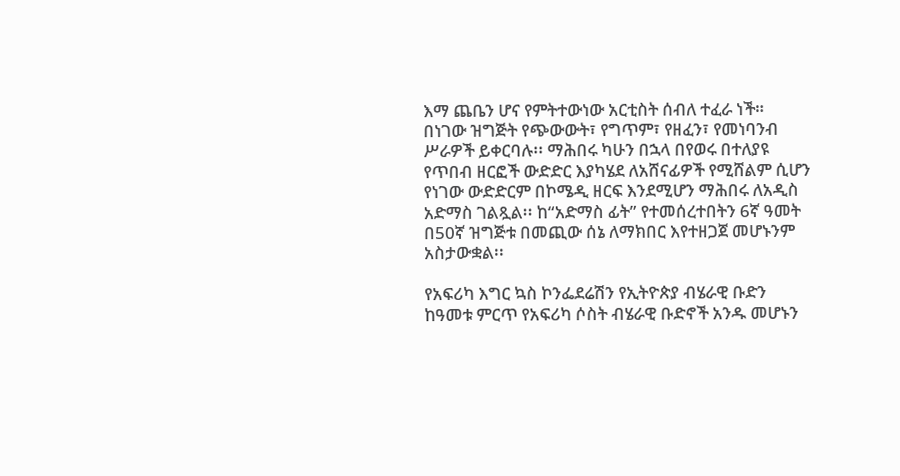እማ ጨቤን ሆና የምትተውነው አርቲስት ሰብለ ተፈራ ነች። በነገው ዝግጅት የጭውውት፣ የግጥም፣ የዘፈን፣ የመነባንብ ሥራዎች ይቀርባሉ፡፡ ማሕበሩ ካሁን በኋላ በየወሩ በተለያዩ የጥበብ ዘርፎች ውድድር እያካሄደ ለአሸናፊዎች የሚሸልም ሲሆን የነገው ውድድርም በኮሜዲ ዘርፍ እንደሚሆን ማሕበሩ ለአዲስ አድማስ ገልጿል፡፡ ከ“አድማስ ፊት” የተመሰረተበትን 6ኛ ዓመት በ50ኛ ዝግጅቱ በመጪው ሰኔ ለማክበር እየተዘጋጀ መሆኑንም አስታውቋል፡፡

የአፍሪካ እግር ኳስ ኮንፌደሬሽን የኢትዮጵያ ብሄራዊ ቡድን ከዓመቱ ምርጥ የአፍሪካ ሶስት ብሄራዊ ቡድኖች አንዱ መሆኑን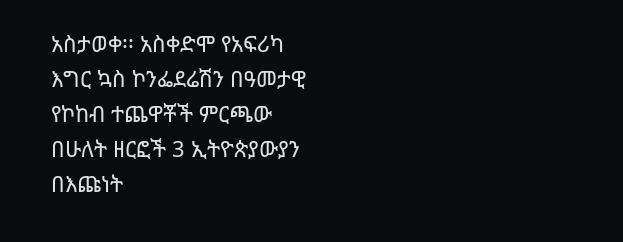አስታወቀ፡፡ አስቀድሞ የአፍሪካ እግር ኳስ ኮንፌደሬሽን በዓመታዊ የኮከብ ተጨዋቾች ምርጫው በሁለት ዘርፎች 3 ኢትዮጵያውያን በእጩነት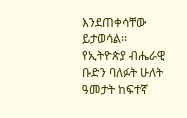እንደጠቀሳቸው ይታወሳል፡፡ የኢትዮጵያ ብሔራዊ ቡድን ባለፉት ሁለት ዓመታት ከፍተኛ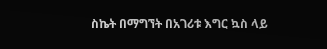ስኬት በማግኘት በአገሪቱ እግር ኳስ ላይ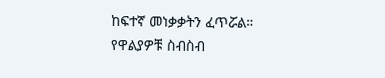ከፍተኛ መነቃቃትን ፈጥሯል። የዋልያዎቹ ስብስብ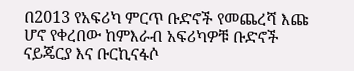በ2013 የአፍሪካ ምርጥ ቡድኖች የመጨረሻ እጩ ሆኖ የቀረበው ከምእራብ አፍሪካዎቹ ቡድኖች ናይጄርያ እና ቡርኪናፋሶ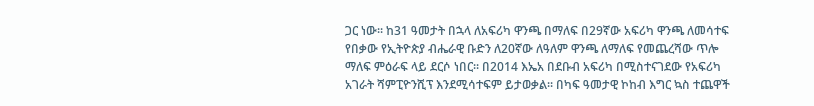ጋር ነው፡፡ ከ31 ዓመታት በኋላ ለአፍሪካ ዋንጫ በማለፍ በ29ኛው አፍሪካ ዋንጫ ለመሳተፍ የበቃው የኢትዮጵያ ብሔራዊ ቡድን ለ20ኛው ለዓለም ዋንጫ ለማለፍ የመጨረሻው ጥሎ ማለፍ ምዕራፍ ላይ ደርሶ ነበር፡፡ በ2014 እኤአ በደቡብ አፍሪካ በሚስተናገደው የአፍሪካ አገራት ሻምፒዮንሺፕ እንደሚሳተፍም ይታወቃል፡፡ በካፍ ዓመታዊ ኮከብ እግር ኳስ ተጨዋች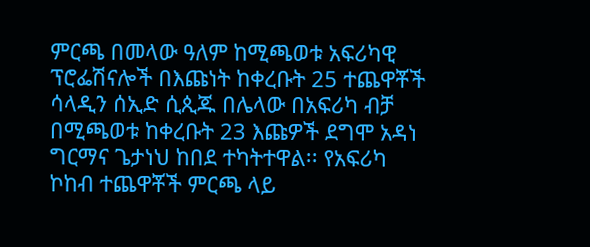ምርጫ በመላው ዓለም ከሚጫወቱ አፍሪካዊ ፕሮፌሽናሎች በእጩነት ከቀረቡት 25 ተጨዋቾች ሳላዲን ሰኢድ ሲጲጁ በሌላው በአፍሪካ ብቻ በሚጫወቱ ከቀረቡት 23 እጩዎች ደግሞ አዳነ ግርማና ጌታነህ ከበደ ተካትተዋል፡፡ የአፍሪካ ኮከብ ተጨዋቾች ምርጫ ላይ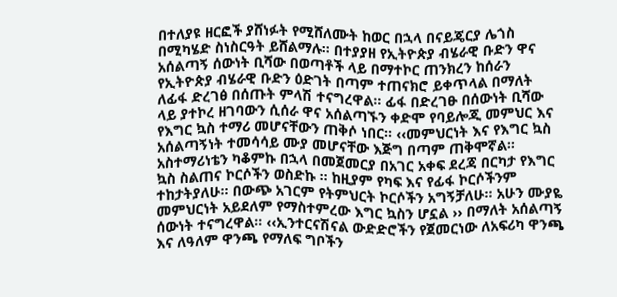በተለያዩ ዘርፎች ያሸነፉት የሚሸለሙት ከወር በኋላ በናይጄርያ ሌጎስ በሚካሄድ ስነስርዓት ይሸልማሉ፡፡ በተያያዘ የኢትዮጵያ ብሄራዊ ቡድን ዋና አሰልጣኝ ሰውነት ቢሻው በወጣቶች ላይ በማተኮር ጠንክረን ከሰራን የኢትዮጵያ ብሄራዊ ቡድን ዕድገት በጣም ተጠናክሮ ይቀጥላል በማለት ለፊፋ ድረገፅ በሰጡት ምላሽ ተናግረዋል፡፡ ፊፋ በድረገፁ በሰውነት ቢሻው ላይ ያተኮረ ዘገባውን ሲሰራ ዋና አሰልጣኙን ቀድሞ የባይሎጂ መምህር እና የእግር ኳስ ተማሪ መሆናቸውን ጠቅሶ ነበር፡፡ ‹‹መምህርነት እና የእግር ኳስ አሰልጣኝነት ተመሳሳይ ሙያ መሆናቸው እጅግ በጣም ጠቅሞኛል፡፡ አስተማሪነቴን ካቆምኩ በኋላ በመጀመርያ በአገር አቀፍ ደረጃ በርካታ የእግር ኳስ ስልጠና ኮርሶችን ወስድኩ ፡፡ ከዚያም የካፍ እና የፊፋ ኮርሶችንም ተከታትያለሁ፡፡ በውጭ አገርም የትምህርት ኮርሶችን አግኝቻለሁ፡፡ አሁን ሙያዬ መምህርነት አይደለም የማስተምረው እግር ኳስን ሆኗል ›› በማለት አሰልጣኝ ሰውነት ተናግረዋል፡፡ ‹‹ኢንተርናሽናል ውድድሮችን የጀመርነው ለአፍሪካ ዋንጫ እና ለዓለም ዋንጫ የማለፍ ግቦችን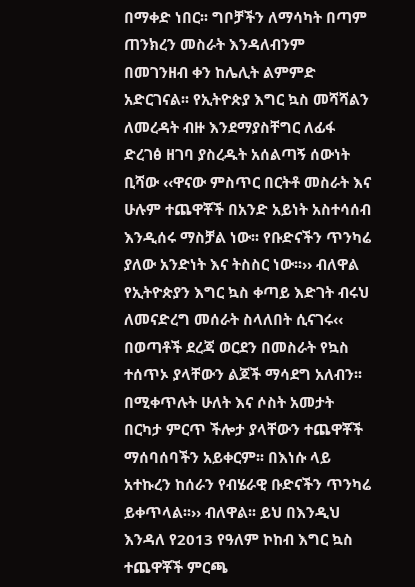በማቀድ ነበር፡፡ ግቦቻችን ለማሳካት በጣም ጠንክረን መስራት እንዳለብንም በመገንዘብ ቀን ከሌሊት ልምምድ አድርገናል፡፡ የኢትዮጵያ እግር ኳስ መሻሻልን ለመረዳት ብዙ እንደማያስቸግር ለፊፋ ድረገፅ ዘገባ ያስረዱት አሰልጣኝ ሰውነት ቢሻው ‹‹ዋናው ምስጥር በርትቶ መስራት እና ሁሉም ተጨዋቾች በአንድ አይነት አስተሳሰብ እንዲሰሩ ማስቻል ነው፡፡ የቡድናችን ጥንካሬ ያለው አንድነት እና ትስስር ነው፡፡›› ብለዋል የኢትዮጵያን እግር ኳስ ቀጣይ እድገት ብሩህ ለመናድረግ መሰራት ስላለበት ሲናገሩ‹‹ በወጣቶች ደረጃ ወርደን በመስራት የኳስ ተሰጥኦ ያላቸውን ልጆች ማሳደግ አለብን፡፡ በሚቀጥሉት ሁለት እና ሶስት አመታት በርካታ ምርጥ ችሎታ ያላቸውን ተጨዋቾች ማሰባሰባችን አይቀርም፡፡ በእነሱ ላይ አተኩረን ከሰራን የብሄራዊ ቡድናችን ጥንካሬ ይቀጥላል፡፡›› ብለዋል፡፡ ይህ በእንዲህ እንዳለ የ2013 የዓለም ኮከብ እግር ኳስ ተጨዋቾች ምርጫ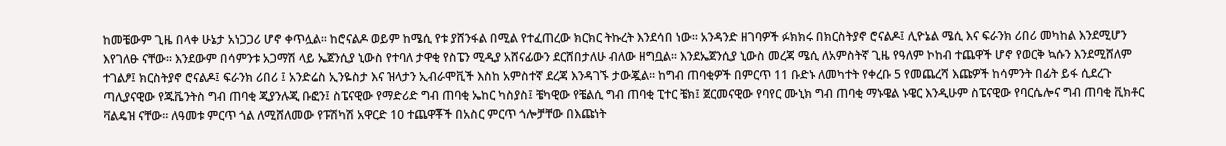ከመቼውም ጊዜ በላቀ ሁኔታ አነጋጋሪ ሆኖ ቀጥሏል፡፡ ከሮናልዶ ወይም ከሜሲ የቱ ያሸንፋል በሚል የተፈጠረው ክርክር ትኩረት እንደሳበ ነው፡፡ አንዳንድ ዘገባዎች ፉክክሩ በክርስትያኖ ሮናልዶ፤ ሊዮኔል ሜሲ እና ፍራንክ ሪበሪ መካከል እንደሚሆን እየገለፁ ናቸው፡፡ እንደውም በሳምንቱ አጋማሽ ላይ ኤጀንሲያ ኒውስ የተባለ ታዋቂ የስፔን ሚዲያ አሸናፊውን ደርሸበታለሁ ብለው ዘግቧል፡፡ እንደኤጀንሲያ ኒውስ መረጃ ሜሲ ለአምስትኛ ጊዜ የዓለም ኮከብ ተጨዋች ሆኖ የወርቅ ኳሱን እንደሚሸለም ተገልፆ፤ ክርስትያኖ ሮናልዶ፤ ፍራንክ ሪበሪ ፤ አንድሬስ ኢንዬስታ እና ዝላታን ኢብራሞቪች እስከ አምስተኛ ደረጃ እንዳገኙ ታውጇል፡፡ ከግብ ጠባቂዎች በምርጥ 11 ቡድኑ ለመካተት የቀረቡ 5 የመጨረሻ እጩዎች ከሳምንት በፊት ይፋ ሲደረጉ ጣሊያናዊው የጁቬንትስ ግብ ጠባቂ ጂያንሉጂ ቡፎን፤ ስፔናዊው የማድሪድ ግብ ጠባቂ ኤከር ካስያስ፤ ቼካዊው የቼልሲ ግብ ጠባቂ ፒተር ቼክ፤ ጀርመናዊው የባየር ሙኒክ ግብ ጠባቂ ማኑዌል ኑዌር እንዲሁም ስፔናዊው የባርሴሎና ግብ ጠባቂ ቪክቶር ቫልዴዝ ናቸው፡፡ ለዓመቱ ምርጥ ጎል ለሚሸለመው የፑሽካሽ አዋርድ 10 ተጨዋቾች በአስር ምርጥ ጎሎቻቸው በእጩነት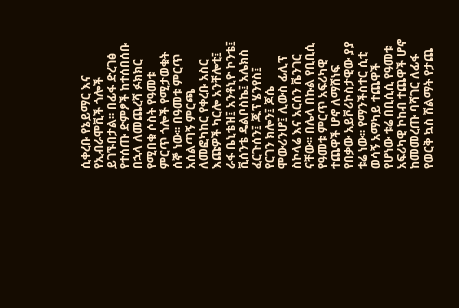ሲቀረቡ የኔይማር እና የኢብራሞቪች ጎሎች ይገኙበታል፡፡ በፊፋ ድረገፅ የተሰጡ ድምፆች ከተሰበሰቡ በኋላ ለመጨረሻ ፉክክር የሚበቁ ሶስት የዓመቱ ምርጥ ጎሎች የሚታወቁት ሰኞ ነው፡፡ በዓመቱ ምርጥ አሰልጣኝ ምርጫ ለመፎካከር የቀረቡ አስር እጩዎች ካርሎ አንቸሎቲ፤ ራፋ ቤኒቴዝ፤ አንቶኒዮ ኮንቴ፤ ቪሰንቴ ዴልቦስኬ፤ አሌክስ ፈርጉሰን፤ ጁፕ ሄንየስ፤ የርገን ክሎን፤ ጆሴ ሞውሪንሆ፤ ሊውስ ፊሊፕ ስኮላሬ እና አርሰን ቬንገር ናቸው፡፡ በሌላ በኩል የቢቢሲ የዓመቱ ምርጥ አፍሪካዊ ተጨዋች ሆኖ ለማሸነፍ የበቃው አይቮሪኮስታዊው ያያ ቱሬ ነው፡፡ የማንችስተር ሲቲ ወሳኝ አማካይ ተጨዋች የሆነው ቱሬ በቢሲሲ የዓመቱ አፍሪካዊ ኮከብ ተጨዋች ሆኖ ከመመረጡ ባሻገር ለፊፋ የወርቅ ኳስ ሽልማት የታጨ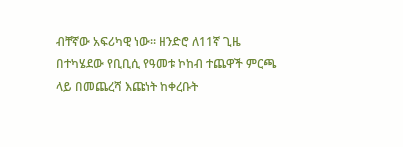ብቸኛው አፍሪካዊ ነው። ዘንድሮ ለ11ኛ ጊዜ በተካሄደው የቢቢሲ የዓመቱ ኮከብ ተጨዋች ምርጫ ላይ በመጨረሻ እጩነት ከቀረቡት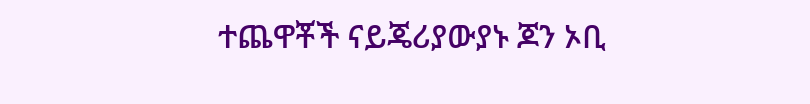ተጨዋቾች ናይጄሪያውያኑ ጆን ኦቢ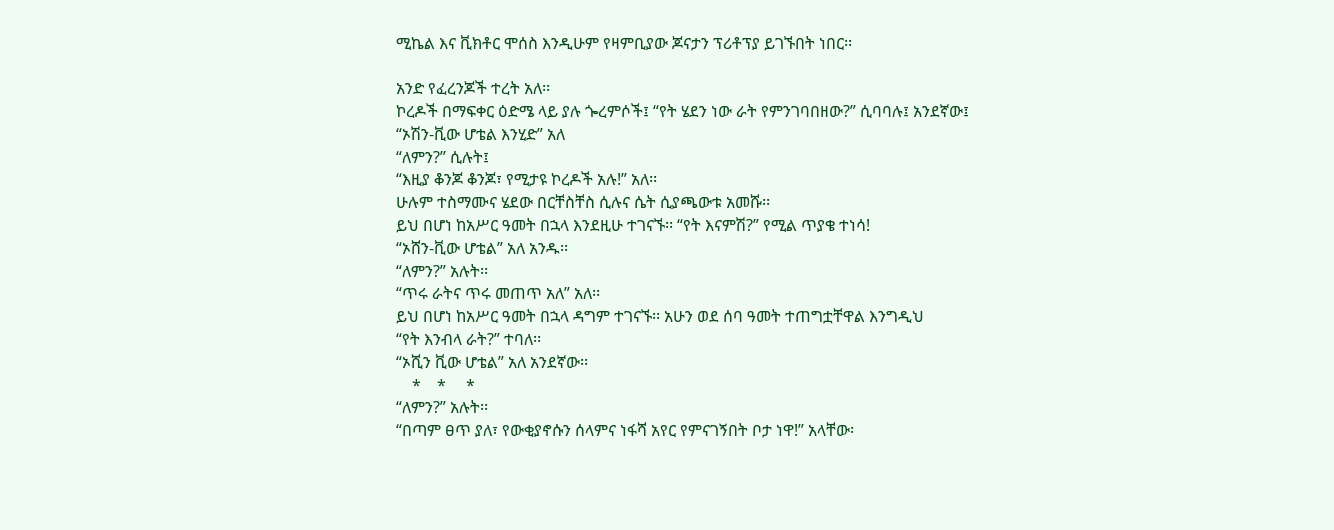ሚኬል እና ቪክቶር ሞሰስ እንዲሁም የዛምቢያው ጆናታን ፕሪቶፕያ ይገኙበት ነበር፡፡

አንድ የፈረንጆች ተረት አለ፡፡
ኮረዶች በማፍቀር ዕድሜ ላይ ያሉ ጐረምሶች፤ “የት ሄደን ነው ራት የምንገባበዘው?” ሲባባሉ፤ አንደኛው፤
“ኦሽን-ቪው ሆቴል እንሂድ” አለ
“ለምን?” ሲሉት፤
“እዚያ ቆንጆ ቆንጆ፣ የሚታዩ ኮረዶች አሉ!” አለ፡፡
ሁሉም ተስማሙና ሄደው በርቸስቸስ ሲሉና ሴት ሲያጫውቱ አመሹ፡፡
ይህ በሆነ ከአሥር ዓመት በኋላ እንደዚሁ ተገናኙ፡፡ “የት እናምሽ?” የሚል ጥያቄ ተነሳ!
“ኦሸን-ቪው ሆቴል” አለ አንዱ፡፡
“ለምን?” አሉት፡፡
“ጥሩ ራትና ጥሩ መጠጥ አለ” አለ፡፡
ይህ በሆነ ከአሥር ዓመት በኋላ ዳግም ተገናኙ፡፡ አሁን ወደ ሰባ ዓመት ተጠግቷቸዋል እንግዲህ
“የት እንብላ ራት?” ተባለ፡፡
“ኦሺን ቪው ሆቴል” አለ አንደኛው፡፡
    *    *     *
“ለምን?” አሉት፡፡
“በጣም ፀጥ ያለ፣ የውቂያኖሱን ሰላምና ነፋሻ አየር የምናገኝበት ቦታ ነዋ!” አላቸው፡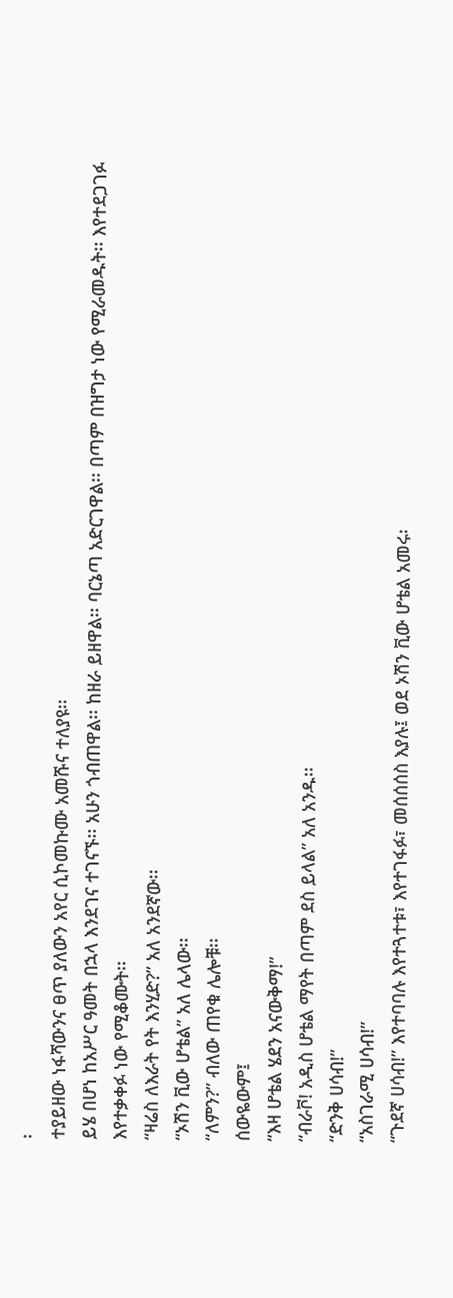፡
ተያይዘው ነፋሻውንና ፀጥ ያለውን አየር ሲኮመኩሙ አመሹና ተለያዩ፡፡
ይሄ በሆነ ከአሥር ዓመት በኋላ እንደገና ተገናኙ፡፡ አሁን ጎብጠዋል፡፡ ከዘራ ይዘዋል፡፡ ባርኔጣ አድርገዋል፡፡ በጣም በዝግታ ነው የሚራመዱት፡፡ እየተደጋገፉ እየተቃቀፉ ነው የሚቆሙት፡፡
“ዛሬስ ለእራት የት እንሂድ?” አለ አንደኛው፡፡
“ኦሽን ቪው ሆቴል” አለ ሌላው፡፡
“ለምን?” ብለው ጠየቁ ሌሎቹ፡፡
ሰውዬውም፤
“እዛ ሆቴል ሄደን አናውቅማ!”
“ብራቮ! አዲስ ሆቴል ማየት በጣም ደስ ይላል” አለ አንዱ፡፡
“ድንቅ ሀሳብ!”
“አስገራሚ ሀሳብ!”
“ጉደኛ ሀሳብ!” እየተባባሉ እየተጓተቱ፣ እየተገፋፉ፣ መሰሰሰስ እያሉ፤ ወደ ኦሽን ቪው ሆቴል አመሩ፡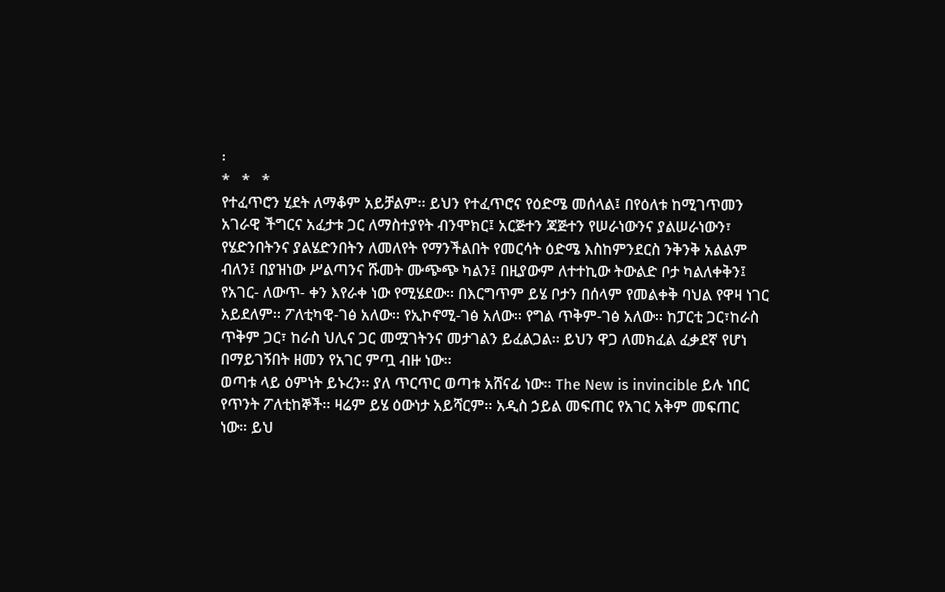፡
*   *   *
የተፈጥሮን ሂደት ለማቆም አይቻልም፡፡ ይህን የተፈጥሮና የዕድሜ መሰላል፤ በየዕለቱ ከሚገጥመን አገራዊ ችግርና አፈታቱ ጋር ለማስተያየት ብንሞክር፤ አርጅተን ጃጅተን የሠራነውንና ያልሠራነውን፣ የሄድንበትንና ያልሄድንበትን ለመለየት የማንችልበት የመርሳት ዕድሜ እስከምንደርስ ንቅንቅ አልልም ብለን፤ በያዝነው ሥልጣንና ሹመት ሙጭጭ ካልን፤ በዚያውም ለተተኪው ትውልድ ቦታ ካልለቀቅን፤ የአገር- ለውጥ- ቀን እየራቀ ነው የሚሄደው፡፡ በእርግጥም ይሄ ቦታን በሰላም የመልቀቅ ባህል የዋዛ ነገር አይደለም፡፡ ፖለቲካዊ-ገፅ አለው፡፡ የኢኮኖሚ-ገፅ አለው፡፡ የግል ጥቅም-ገፅ አለው፡፡ ከፓርቲ ጋር፣ከራስ ጥቅም ጋር፣ ከራስ ህሊና ጋር መሟገትንና መታገልን ይፈልጋል፡፡ ይህን ዋጋ ለመክፈል ፈቃደኛ የሆነ በማይገኝበት ዘመን የአገር ምጧ ብዙ ነው፡፡
ወጣቱ ላይ ዕምነት ይኑረን፡፡ ያለ ጥርጥር ወጣቱ አሸናፊ ነው፡፡ The New is invincible ይሉ ነበር የጥንት ፖለቲከኞች፡፡ ዛሬም ይሄ ዕውነታ አይሻርም፡፡ አዲስ ኃይል መፍጠር የአገር አቅም መፍጠር ነው። ይህ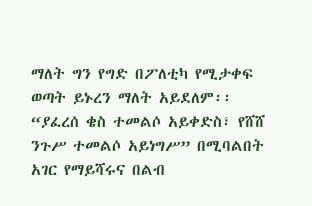ማለት ግን የግድ በፖለቲካ የሚታቀፍ ወጣት ይኑረን ማለት አይደለም፡፡
“ያፈረሰ ቄስ ተመልሶ አይቀድስ፣ የሸሸ ንጉሥ ተመልሶ አይነግሥ” በሚባልበት አገር የማይሻሩና በልብ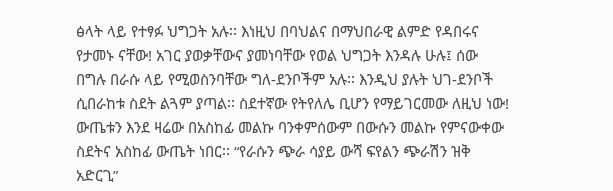ፅላት ላይ የተፃፉ ህግጋት አሉ፡፡ እነዚህ በባህልና በማህበራዊ ልምድ የዳበሩና የታመኑ ናቸው! አገር ያወቃቸውና ያመነባቸው የወል ህግጋት እንዳሉ ሁሉ፤ ሰው በግሉ በራሱ ላይ የሚወስንባቸው ግለ-ደንቦችም አሉ፡፡ እንዲህ ያሉት ህገ-ደንቦች ሲበራከቱ ስደት ልጓም ያጣል፡፡ ስደተኛው የትየለሌ ቢሆን የማይገርመው ለዚህ ነው! ውጤቱን እንደ ዛሬው በአስከፊ መልኩ ባንቀምሰውም በውሱን መልኩ የምናውቀው ስደትና አስከፊ ውጤት ነበር፡፡ “የራሱን ጭራ ሳያይ ውሻ ፍየልን ጭራሽን ዝቅ አድርጊ”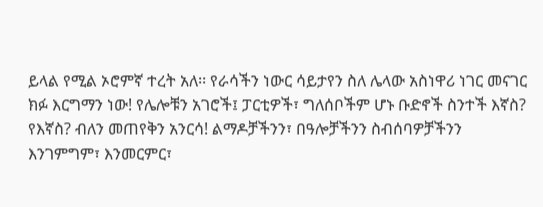ይላል የሚል ኦሮምኛ ተረት አለ፡፡ የራሳችን ነውር ሳይታየን ስለ ሌላው አስነዋሪ ነገር መናገር ክፉ እርግማን ነው! የሌሎቹን አገሮች፤ ፓርቲዎች፣ ግለሰቦችም ሆኑ ቡድኖች ስንተች እኛስ? የእኛስ? ብለን መጠየቅን አንርሳ! ልማዶቻችንን፣ በዓሎቻችንን ስብሰባዎቻችንን እንገምግም፣ እንመርምር፣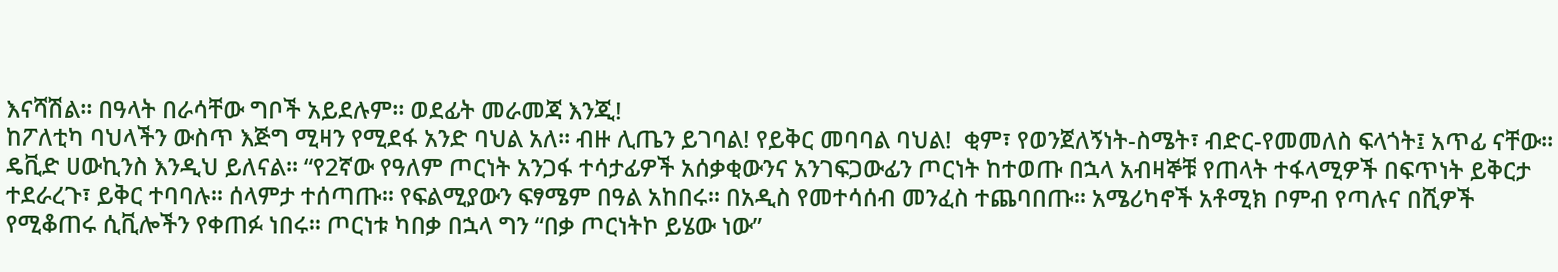እናሻሽል፡፡ በዓላት በራሳቸው ግቦች አይደሉም፡፡ ወደፊት መራመጃ እንጂ!
ከፖለቲካ ባህላችን ውስጥ እጅግ ሚዛን የሚደፋ አንድ ባህል አለ፡፡ ብዙ ሊጤን ይገባል! የይቅር መባባል ባህል!  ቂም፣ የወንጀለኝነት-ስሜት፣ ብድር-የመመለስ ፍላጎት፤ አጥፊ ናቸው፡፡ ዴቪድ ሀውኪንስ እንዲህ ይለናል፡፡ “የ2ኛው የዓለም ጦርነት አንጋፋ ተሳታፊዎች አሰቃቂውንና አንገፍጋውፊን ጦርነት ከተወጡ በኋላ አብዛኞቹ የጠላት ተፋላሚዎች በፍጥነት ይቅርታ ተደራረጉ፣ ይቅር ተባባሉ፡፡ ሰላምታ ተሰጣጡ፡፡ የፍልሚያውን ፍፃሜም በዓል አከበሩ፡፡ በአዲስ የመተሳሰብ መንፈስ ተጨባበጡ፡፡ አሜሪካኖች አቶሚክ ቦምብ የጣሉና በሺዎች የሚቆጠሩ ሲቪሎችን የቀጠፉ ነበሩ፡፡ ጦርነቱ ካበቃ በኋላ ግን “በቃ ጦርነትኮ ይሄው ነው”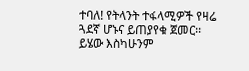ተባለ! የትላንት ተፋላሚዎች የዛሬ ጓደኛ ሆኑና ይጠያየቁ ጀመር፡፡ ይሄው እስካሁንም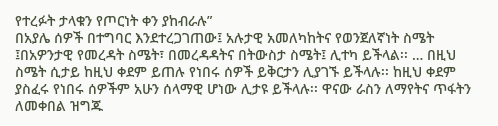የተረፉት ታላቁን የጦርነት ቀን ያከብራሉ”
በአያሌ ሰዎች በተግባር እንደተረጋገጠው፤ አሉታዊ አመለካከትና የወንጀለኛነት ስሜት ፤በአዎንታዊ የመረዳት ስሜት፣ በመረዳዳትና በትውስታ ስሜት፤ ሊተካ ይችላል፡፡ … በዚህ ስሜት ሲታይ ከዚህ ቀደም ይጠሉ የነበሩ ሰዎች ይቅርታን ሊያገኙ ይችላሉ፡፡ ከዚህ ቀደም ያስፈሩ የነበሩ ሰዎችም አሁን ሰላማዊ ሆነው ሊታዩ ይችላሉ፡፡ ዋናው ራስን ለማየትና ጥፋትን ለመቀበል ዝግጁ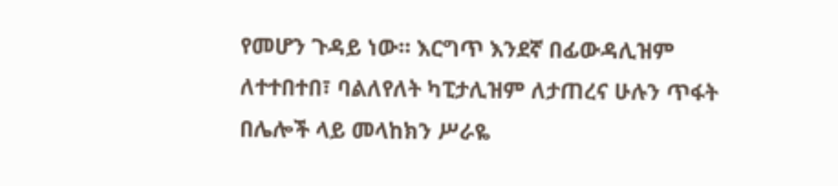የመሆን ጉዳይ ነው። እርግጥ እንደኛ በፊውዳሊዝም ለተተበተበ፣ ባልለየለት ካፒታሊዝም ለታጠረና ሁሉን ጥፋት በሌሎች ላይ መላከክን ሥራዬ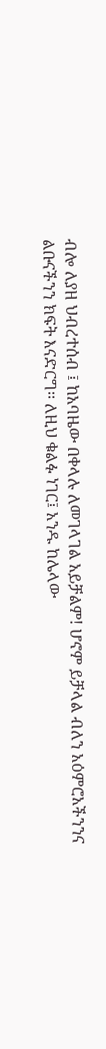ብሎ ለያዘ ህብረተሰብ ፤ ከአባዜው በቀላሉ ለመገላገል አይቻልም! ሆኖም ይቻላል ብለን አዕምሮአችንንና ልቡናችንን ክፍት እናድርግ፡፡ ለዚህ ቁልፉ ነገር፤ አንዱ ከሌላው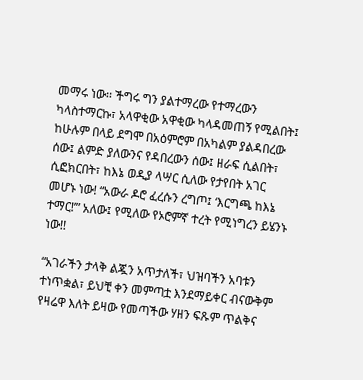መማሩ ነው፡፡ ችግሩ ግን ያልተማረው የተማረውን ካላስተማርኩ፣ አላዋቂው አዋቂው ካላዳመጠኝ የሚልበት፤ ከሁሉም በላይ ደግሞ በአዕምሮም በአካልም ያልዳበረው ሰው፤ ልምድ ያለውንና የዳበረውን ሰው፤ ዘራፍ ሲልበት፣ ሲፎክርበት፣ ከእኔ ወዲያ ላሣር ሲለው የታየበት አገር መሆኑ ነው! “አውራ ዶሮ ፈረሱን ረግጦ፤ ‘እርግጫ ከእኔ ተማር!’” አለው፤ የሚለው የኦሮምኛ ተረት የሚነግረን ይሄንኑ ነው!!

“አገራችን ታላቅ ልጇን አጥታለች፣ ህዝባችን አባቱን ተነጥቋል፣ ይህቺ ቀን መምጣቷ እንደማይቀር ብናውቅም የዛሬዋ እለት ይዛው የመጣችው ሃዘን ፍጹም ጥልቅና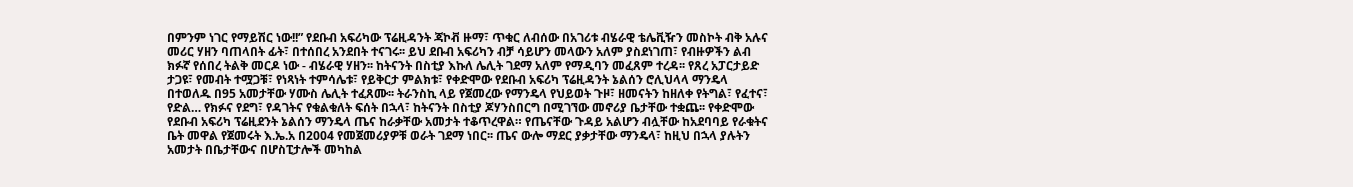በምንም ነገር የማይሽር ነው!!” የደቡብ አፍሪካው ፕሬዚዳንት ጃኮቭ ዙማ፣ ጥቁር ለብሰው በአገሪቱ ብሄራዊ ቴሌቪዥን መስኮት ብቅ አሉና መሪር ሃዘን ባጠላበት ፊት፣ በተሰበረ አንደበት ተናገሩ፡፡ ይህ ደቡብ አፍሪካን ብቻ ሳይሆን መላውን አለም ያስደነገጠ፣ የብዙዎችን ልብ ክፉኛ የሰበረ ትልቅ መርዶ ነው - ብሄራዊ ሃዘን፡፡ ከትናንት በስቲያ እኩለ ሌሊት ገደማ አለም የማዲባን መፈጸም ተረዳ፡፡ የጸረ አፓርታይድ ታጋዩ፣ የመብት ተሟጋቹ፣ የነጻነት ተምሳሌቱ፣ የይቅርታ ምልክቱ፣ የቀድሞው የደቡብ አፍሪካ ፕሬዚዳንት ኔልሰን ሮሊህላላ ማንዴላ በተወለዱ በ95 አመታቸው ሃሙስ ሌሊት ተፈጸሙ፡፡ ትራንስኪ ላይ የጀመረው የማንዴላ የህይወት ጉዞ፣ ዘመናትን ከዘለቀ የትግል፣ የፈተና፣ የድል… የክፉና የደግ፣ የዳገትና የቁልቁለት ፍሰት በኋላ፣ ከትናንት በስቲያ ጆሃንስበርግ በሚገኘው መኖሪያ ቤታቸው ተቋጨ፡፡ የቀድሞው የደቡብ አፍሪካ ፕሬዚደንት ኔልሰን ማንዴላ ጤና ከራቃቸው አመታት ተቆጥረዋል። የጤናቸው ጉዳይ አልሆን ብሏቸው ከአደባባይ የራቁትና ቤት መዋል የጀመሩት እ.ኤ.አ በ2004 የመጀመሪያዎቹ ወራት ገደማ ነበር፡፡ ጤና ውሎ ማደር ያቃታቸው ማንዴላ፣ ከዚህ በኋላ ያሉትን አመታት በቤታቸውና በሆስፒታሎች መካከል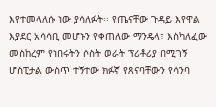እየተመላለሱ ነው ያሳለፉት፡፡ የጤናቸው ጉዳይ እየዋል እያደር አሳሳቢ መሆኑን የቀጠለው ማንዴላ፣ እስካለፈው መስከረም የነበሩትን ሶስት ወራት ፕሪቶሪያ በሚገኝ ሆስፒታል ውስጥ ተኝተው ክፉኛ የጸናባቸውን የሳንባ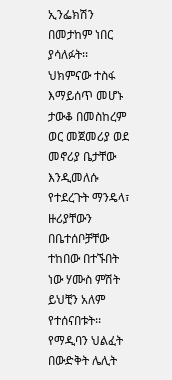ኢንፌክሽን በመታከም ነበር ያሳለፉት፡፡ ህክምናው ተስፋ እማይሰጥ መሆኑ ታውቆ በመስከረም ወር መጀመሪያ ወደ መኖሪያ ቤታቸው እንዲመለሱ የተደረጉት ማንዴላ፣ ዙሪያቸውን በቤተሰቦቻቸው ተከበው በተኙበት ነው ሃሙስ ምሽት ይህቺን አለም የተሰናበቱት፡፡ የማዲባን ህልፈት በውድቅት ሌሊት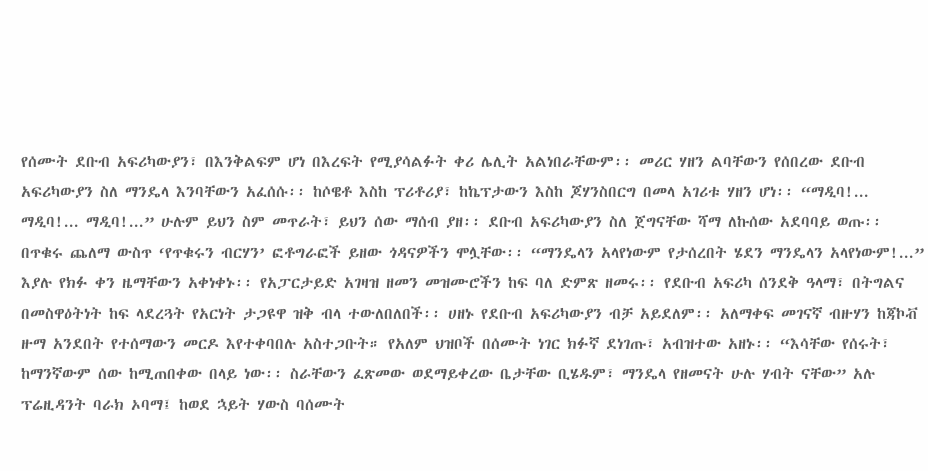የሰሙት ደቡብ አፍሪካውያን፣ በእንቅልፍም ሆነ በእረፍት የሚያሳልፉት ቀሪ ሌሊት አልነበራቸውም፡፡ መሪር ሃዘን ልባቸውን የሰበረው ደቡብ አፍሪካውያን ስለ ማንዴላ እንባቸውን አፈሰሱ፡፡ ከሶዌቶ እስከ ፕሪቶሪያ፣ ከኬፕታውን እስከ ጆሃንስበርግ በመላ አገሪቱ ሃዘን ሆነ፡፡ “ማዲባ!... ማዲባ!... ማዲባ!...” ሁሉም ይህን ስም መጥራት፣ ይህን ሰው ማሰብ ያዘ፡፡ ደቡብ አፍሪካውያን ስለ ጀግናቸው ሻማ ለኩሰው አደባባይ ወጡ፡፡ በጥቁሩ ጨለማ ውስጥ ‘የጥቁሩን ብርሃን’ ፎቶግራፎች ይዘው ጎዳናዎችን ሞሏቸው፡፡ “ማንዴላን አላየነውም የታሰረበት ሄደን ማንዴላን አላየነውም!...” እያሉ የክፉ ቀን ዜማቸውን አቀነቀኑ፡፡ የአፓርታይድ አገዛዝ ዘመን መዝሙሮችን ከፍ ባለ ድምጽ ዘመሩ፡፡ የደቡብ አፍሪካ ሰንደቅ ዓላማ፣ በትግልና በመስዋዕትነት ከፍ ላደረጓት የአርነት ታጋዩዋ ዝቅ ብላ ተውለበለበች፡፡ ሀዘኑ የደቡብ አፍሪካውያን ብቻ አይደለም፡፡ አለማቀፍ መገናኛ ብዙሃን ከጃኮቭ ዙማ አንደበት የተሰማውን መርዶ እየተቀባበሉ አስተጋቡት። የአለም ህዝቦች በሰሙት ነገር ክፉኛ ደነገጡ፣ አብዝተው አዘኑ፡፡ “እሳቸው የሰሩት፣ ከማንኛውም ሰው ከሚጠበቀው በላይ ነው፡፡ ስራቸውን ፈጽመው ወደማይቀረው ቤታቸው ቢሄዱም፣ ማንዴላ የዘመናት ሁሉ ሃብት ናቸው” አሉ ፕሬዚዳንት ባራክ ኦባማ፤ ከወደ ኋይት ሃውስ ባሰሙት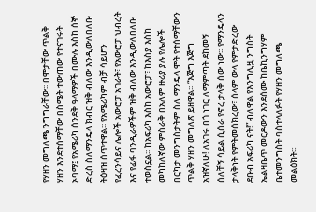የሃዘን መግለጫ ንግግራቸው፡፡ በሞታቸው ጥልቅ ሃዘን እንደተሰማቸው በስሜት ተውጠው የተናገሩት ኦባማ፤ የአሜሪካ ሰንደቅ ዓላማዎች በሙሉ እስከ ሰኞ ድረስ ስለማንዴላ ክብር ዝቅ ብለው እንዲውለበለቡ ትዕዛዝ ሰጥተዋል፡፡ የአሜሪካም ብቻ ሳይሆን የፈረንሳይና ሌሎች አውሮፓ አገራት፣ የአውሮፓ ህብረት እና የፊፋ ባንዲራዎችም ዝቅ ብለው እንዲውለበለቡ ተወስኗል፡፡ ከአፍሪካ እስከ አውሮፓ፣ ከእስያ እስከ መካከለኛው ምስራቅ በአለም ዙሪያ ያሉ የሌሎች በርካታ መንግስታትም ስለ ማንዴላ ሞት የተሰማቸውን ጥልቅ ሃዘን መግለጽ ይዘዋል፡፡ “እጅግ እጅግ አዝኛለሁ! ለአገሩ በጎ ነገር ለማምጣት ደከመኝ ሰለቸኝ ሳይል ሲሰራ የኖረ ታላቅ ሰው ነው፡፡ የማንዴላን ታላቅነት የምትመሰክረው፣ ሰላም ውላ የምታድረው ደቡብ አፍሪካ ናት!” ብለዋል የእንግሊዟ ንግስት ኤልዛቤጥ መርዶውን እንደሰሙ ከቤኪንግሃም ቤተመንግስት ባስተላለፉት የሃዘን መግለጫ መልዕክት፡፡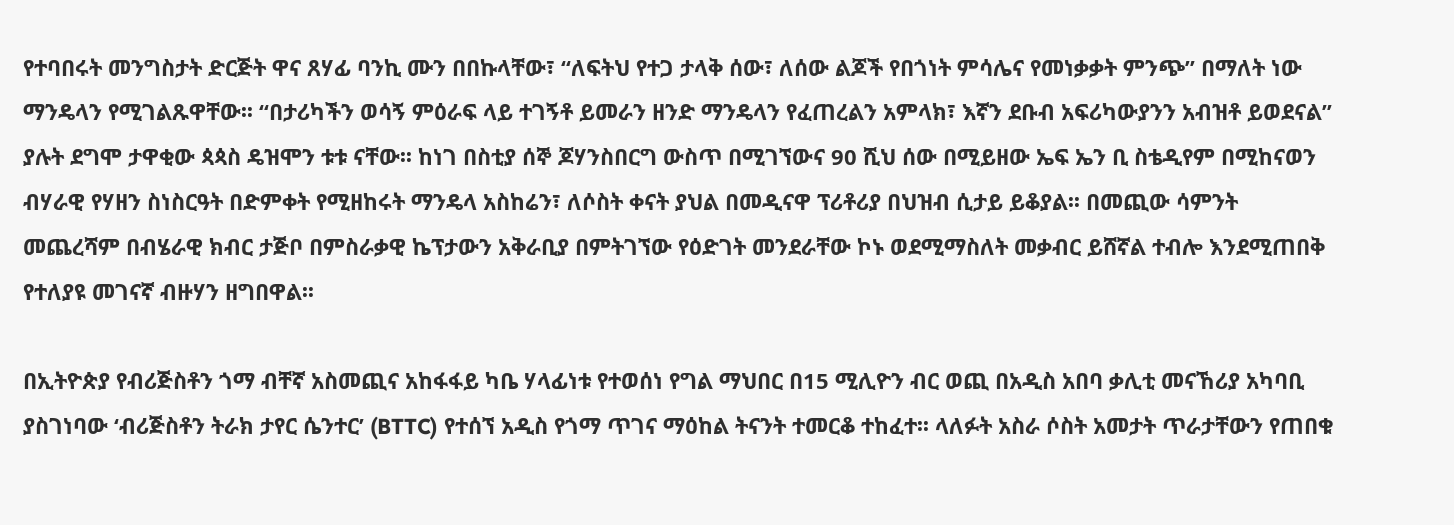የተባበሩት መንግስታት ድርጅት ዋና ጸሃፊ ባንኪ ሙን በበኩላቸው፣ “ለፍትህ የተጋ ታላቅ ሰው፣ ለሰው ልጆች የበጎነት ምሳሌና የመነቃቃት ምንጭ” በማለት ነው ማንዴላን የሚገልጹዋቸው፡፡ “በታሪካችን ወሳኝ ምዕራፍ ላይ ተገኝቶ ይመራን ዘንድ ማንዴላን የፈጠረልን አምላክ፣ እኛን ደቡብ አፍሪካውያንን አብዝቶ ይወደናል” ያሉት ደግሞ ታዋቂው ጳጳስ ዴዝሞን ቱቱ ናቸው፡፡ ከነገ በስቲያ ሰኞ ጆሃንስበርግ ውስጥ በሚገኘውና 90 ሺህ ሰው በሚይዘው ኤፍ ኤን ቢ ስቴዲየም በሚከናወን ብሃራዊ የሃዘን ስነስርዓት በድምቀት የሚዘከሩት ማንዴላ አስከሬን፣ ለሶስት ቀናት ያህል በመዲናዋ ፕሪቶሪያ በህዝብ ሲታይ ይቆያል፡፡ በመጪው ሳምንት መጨረሻም በብሄራዊ ክብር ታጅቦ በምስራቃዊ ኬፕታውን አቅራቢያ በምትገኘው የዕድገት መንደራቸው ኮኑ ወደሚማስለት መቃብር ይሸኛል ተብሎ እንደሚጠበቅ የተለያዩ መገናኛ ብዙሃን ዘግበዋል፡፡

በኢትዮጵያ የብሪጅስቶን ጎማ ብቸኛ አስመጪና አከፋፋይ ካቤ ሃላፊነቱ የተወሰነ የግል ማህበር በ15 ሚሊዮን ብር ወጪ በአዲስ አበባ ቃሊቲ መናኸሪያ አካባቢ ያስገነባው ‘ብሪጅስቶን ትራክ ታየር ሴንተር’ (BTTC) የተሰኘ አዲስ የጎማ ጥገና ማዕከል ትናንት ተመርቆ ተከፈተ፡፡ ላለፉት አስራ ሶስት አመታት ጥራታቸውን የጠበቁ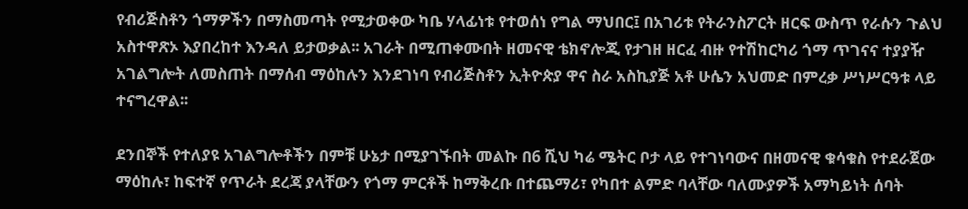የብሪጅስቶን ጎማዎችን በማስመጣት የሚታወቀው ካቤ ሃላፊነቱ የተወሰነ የግል ማህበር፤ በአገሪቱ የትራንስፖርት ዘርፍ ውስጥ የራሱን ጉልህ አስተዋጽኦ እያበረከተ እንዳለ ይታወቃል፡፡ አገራት በሚጠቀሙበት ዘመናዊ ቴክኖሎጂ የታገዘ ዘርፈ ብዙ የተሽከርካሪ ጎማ ጥገናና ተያያዥ አገልግሎት ለመስጠት በማሰብ ማዕከሉን እንደገነባ የብሪጅስቶን ኢትዮጵያ ዋና ስራ አስኪያጅ አቶ ሁሴን አህመድ በምረቃ ሥነሥርዓቱ ላይ ተናግረዋል፡፡

ደንበኞች የተለያዩ አገልግሎቶችን በምቹ ሁኔታ በሚያገኙበት መልኩ በ6 ሺህ ካሬ ሜትር ቦታ ላይ የተገነባውና በዘመናዊ ቁሳቁስ የተደራጀው ማዕከሉ፣ ከፍተኛ የጥራት ደረጃ ያላቸውን የጎማ ምርቶች ከማቅረቡ በተጨማሪ፣ የካበተ ልምድ ባላቸው ባለሙያዎች አማካይነት ሰባት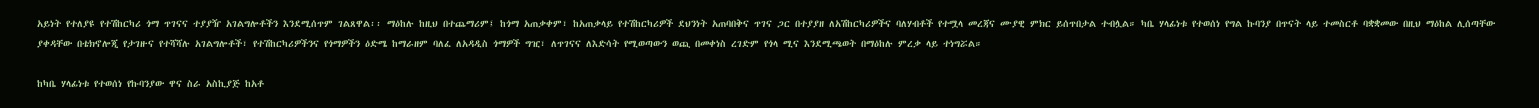አይነት የተለያዩ የተሽከርካሪ ጎማ ጥገናና ተያያዥ አገልግሎቶችን እንደሚሰጥም ገልጸዋል፡፡ ማዕከሉ ከዚህ በተጨማሪም፤ ከጎማ አጠቃቀም፣ ከአጠቃላይ የተሽከርካሪዎች ደህንነት አጠባበቅና ጥገና ጋር በተያያዘ ለአሽከርካሪዎችና ባለሃብቶች የተሟላ መረጃና ሙያዊ ምክር ይሰጥበታል ተብሏል። ካቤ ሃላፊነቱ የተወሰነ የግል ኩባንያ በጥናት ላይ ተመስርቶ ባቋቋመው በዚህ ማዕከል ሊሰጣቸው ያቀዳቸው በቴክኖሎጂ የታገዙና የተሻሻሉ አገልግሎቶች፣ የተሽከርካሪዎችንና የጎማዎችን ዕድሜ ከማራዘም ባለፈ ለአዳዲስ ጎማዎች ግዢ፣ ለጥገናና ለእድሳት የሚወጣውን ወጪ በመቀነስ ረገድም የጎላ ሚና እንደሚጫወት በማዕከሉ ምረቃ ላይ ተነግሯል።

ከካቤ ሃላፊነቱ የተወሰነ የኩባንያው ዋና ስራ አስኪያጅ ከአቶ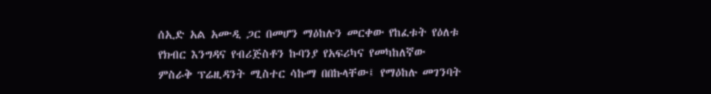ሰኢድ አል አሙዲ ጋር በመሆን ማዕከሉን መርቀው የከፈቱት የዕለቱ የክብር እንግዳና የብሪጅስቶን ኩባንያ የአፍሪካና የመካከለኛው ምስራቅ ፕሬዚዳንት ሚስተር ሳኩማ በበኩላቸው፤ የማዕከሉ መገንባት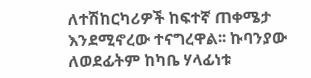ለተሽከርካሪዎች ከፍተኛ ጠቀሜታ እንደሚኖረው ተናግረዋል፡፡ ኩባንያው ለወደፊትም ከካቤ ሃላፊነቱ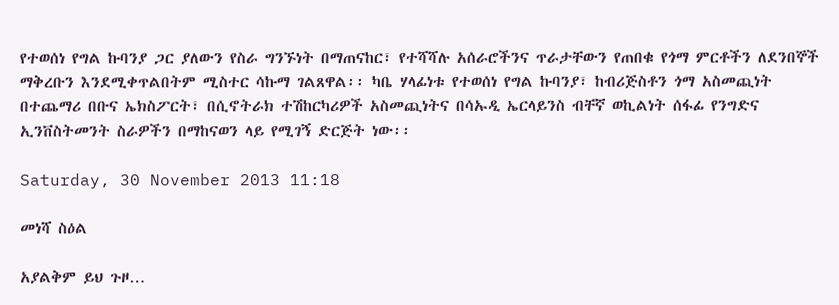የተወሰነ የግል ኩባንያ ጋር ያለውን የስራ ግንኙነት በማጠናከር፣ የተሻሻሉ አሰራሮችንና ጥራታቸውን የጠበቁ የጎማ ምርቶችን ለደንበኞች ማቅረቡን እንደሚቀጥልበትም ሚስተር ሳኩማ ገልጸዋል፡፡ ካቤ ሃላፊነቱ የተወሰነ የግል ኩባንያ፣ ከብሪጅስቶን ጎማ አስመጪነት በተጨማሪ በቡና ኤክስፖርት፣ በሲኖትራክ ተሽከርካሪዎች አስመጪነትና በሳኡዲ ኤርላይንስ ብቸኛ ወኪልነት ሰፋፊ የንግድና ኢንቨስትመንት ስራዎችን በማከናወን ላይ የሚገኝ ድርጅት ነው፡፡

Saturday, 30 November 2013 11:18

መነሻ ስዕል

አያልቅም ይህ ጉዞ…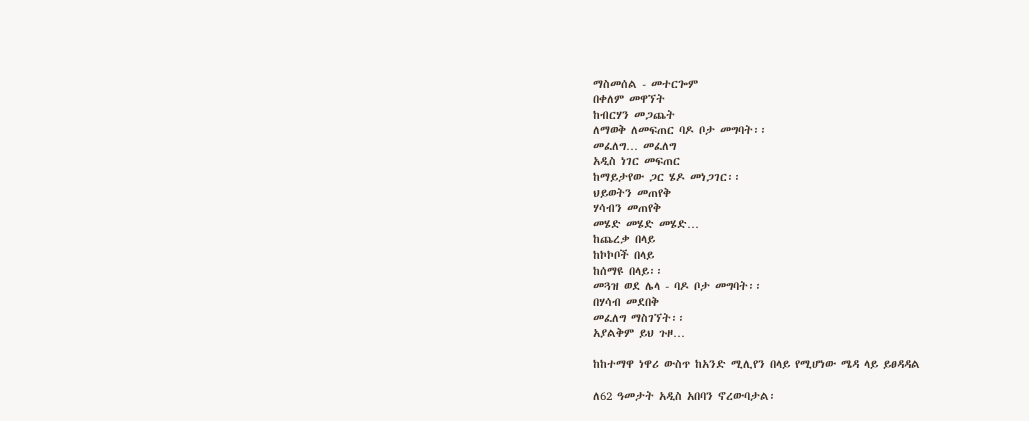ማስመሰል - መተርጐም
በቀለም መዋኘት
ከብርሃን መጋጨት
ለማወቅ ለመፍጠር ባዶ ቦታ መግባት፡፡
መፈለግ… መፈለግ
አዲስ ነገር መፍጠር
ከማይታየው ጋር ሄዶ መነጋገር፡፡
ህይወትን መጠየቅ
ሃሳብን መጠየቅ
መሄድ መሄድ መሄድ…
ከጨረቃ በላይ
ከኮኮቦች በላይ
ከሰማዩ በላይ፡፡
መጓዝ ወደ ሌላ - ባዶ ቦታ መግባት፡፡
በሃሳብ መደበቅ
መፈለግ ማስገኘት፡፡
አያልቅም ይህ ጉዞ…

ከከተማዋ ነዋሪ ውስጥ ከአንድ ሚሊየን በላይ የሚሆነው ሜዳ ላይ ይፀዳዳል

ለ62 ዓመታት አዲስ አበባን ኖረውባታል፡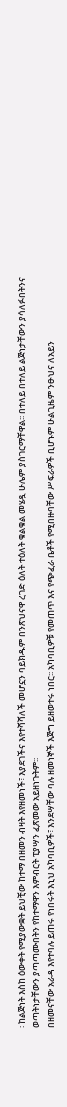፡ ከልጅነት እስከ ዕውቀት የሚያውቋት ይህቺው ከተማ በዘመን ብዛት እየዘመነች፣ እያደገችና እየተሻሻለች መሆኗን ባይክዱም በንጽህናዋ ረገድ ዕለት ተዕለት ቁልቁል መሄዷ ሁሌም ያስገርማቸዋል፡፡ በተለይ በተለይ ልጅነታቸውን ያሳለፉበትንና ወጣትነታቸውን ያጣጣሙበትን የከተማዋን እምብርት ፒያሣን ፈጽመው አይዘነጉትም፡፡
በዘመናቸው አራዳ እየተባሉ ይጠሩ የነበሩት እኒህ አካባቢዎች፣ እንደሣቸው ባሉ ዘመነኞች እጅግ ይዘወተሩ ነበር፡፡ አካባቢዎቹ የመጠጥ እና የጭፈራ ቤቶች የሚበዙባቸው ሥፍራዎች ቢሆኑም ሁልጊዜም ንፁህና ለአይን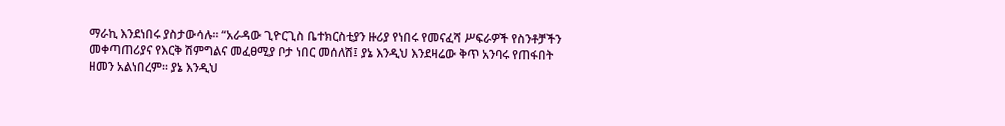ማራኪ እንደነበሩ ያስታውሳሉ፡፡ “አራዳው ጊዮርጊስ ቤተክርስቲያን ዙሪያ የነበሩ የመናፈሻ ሥፍራዎች የስንቶቻችን መቀጣጠሪያና የእርቅ ሽምግልና መፈፀሚያ ቦታ ነበር መሰለሽ፤ ያኔ እንዲህ እንደዛሬው ቅጥ አንባሩ የጠፋበት ዘመን አልነበረም፡፡ ያኔ እንዲህ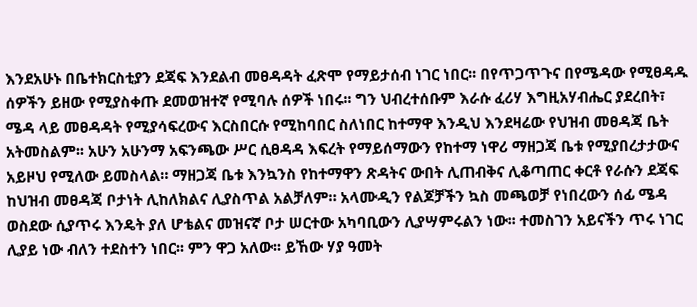እንደአሁኑ በቤተክርስቲያን ደጃፍ እንደልብ መፀዳዳት ፈጽሞ የማይታሰብ ነገር ነበር፡፡ በየጥጋጥጉና በየሜዳው የሚፀዳዱ ሰዎችን ይዘው የሚያስቀጡ ደመወዝተኛ የሚባሉ ሰዎች ነበሩ፡፡ ግን ህብረተሰቡም እራሱ ፈሪሃ እግዚአሃብሔር ያደረበት፣ ሜዳ ላይ መፀዳዳት የሚያሳፍረውና እርስበርሱ የሚከባበር ስለነበር ከተማዋ እንዲህ እንደዛሬው የህዝብ መፀዳጃ ቤት አትመስልም፡፡ አሁን አሁንማ አፍንጫው ሥር ሲፀዳዳ እፍረት የማይሰማውን የከተማ ነዋሪ ማዘጋጃ ቤቱ የሚያበረታታውና አይዞህ የሚለው ይመስላል። ማዘጋጃ ቤቱ እንኳንስ የከተማዋን ጽዳትና ውበት ሊጠብቅና ሊቆጣጠር ቀርቶ የራሱን ደጃፍ ከህዝብ መፀዳጃ ቦታነት ሊከለክልና ሊያስጥል አልቻለም። አላሙዲን የልጆቻችን ኳስ መጫወቻ የነበረውን ሰፊ ሜዳ ወስደው ሲያጥሩ እንዴት ያለ ሆቴልና መዝናኛ ቦታ ሠርተው አካባቢውን ሊያሣምሩልን ነው፡፡ ተመስገን አይናችን ጥሩ ነገር ሊያይ ነው ብለን ተደስተን ነበር፡፡ ምን ዋጋ አለው፡፡ ይኸው ሃያ ዓመት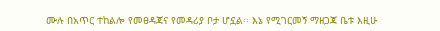ሙሉ በአጥር ተከልሎ የመፀዳጃና የመዳሪያ ቦታ ሆኗል፡፡ እኔ የሚገርመኝ ማዘጋጃ ቤቱ እዚሁ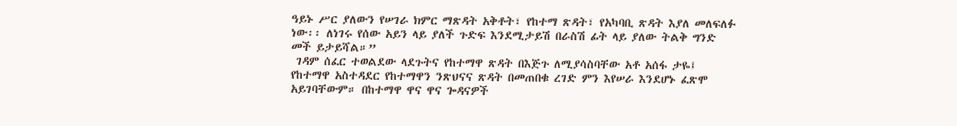ዓይኑ ሥር ያለውን የሠገራ ክምር ማጽዳት አቅቶት፣ የከተማ ጽዳት፣ የአካባቢ ጽዳት እያለ መለፍለፉ ነው፡፡ ለነገሩ የሰው አይን ላይ ያለች ጉድፍ እንደሚታይሽ በራስሽ ፊት ላይ ያለው ትልቅ ግንድ መች ይታይሻል።”
 ገዳም ሰፈር ተወልደው ላደጉትና የከተማዋ ጽዳት በእጅጉ ለሚያሳስባቸው አቶ አሰፋ ታዬ፤ የከተማዋ አስተዳደር የከተማዋን ንጽህናና ጽዳት በመጠበቁ ረገድ ምን እየሠራ እንደሆኑ ፈጽሞ አይገባቸውም። በከተማዋ ዋና ዋና ጐዳናዎች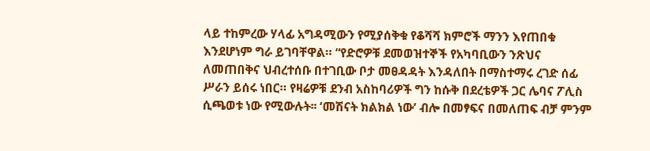ላይ ተከምረው ሃላፊ አግዳሚውን የሚያሰቅቁ የቆሻሻ ክምሮች ማንን እየጠበቁ እንደሆነም ግራ ይገባቸዋል። “የድሮዎቹ ደመወዝተኞች የአካባቢውን ንጽህና ለመጠበቅና ህብረተሰቡ በተገቢው ቦታ መፀዳዳት እንዳለበት በማስተማሩ ረገድ ሰፊ ሥራን ይሰሩ ነበር። የዛሬዎቹ ደንብ አስከባሪዎች ግን ከሱቅ በደረቴዎች ጋር ሌባና ፖሊስ ሲጫወቱ ነው የሚውሉት፡፡ ‘መሽናት ክልክል ነው’ ብሎ በመፃፍና በመለጠፍ ብቻ ምንም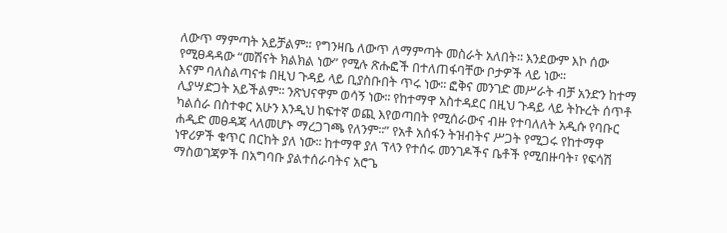ለውጥ ማምጣት አይቻልም። የግንዛቤ ለውጥ ለማምጣት መስራት አለበት፡፡ እንደውም እኮ ሰው የሚፀዳዳው “መሽናት ክልክል ነው” የሚሉ ጽሑፎች በተለጠፋባቸው ቦታዎች ላይ ነው፡፡
እናም ባለስልጣናቱ በዚህ ጉዳይ ላይ ቢያስቡበት ጥሩ ነው፡፡ ፎቅና መንገድ መሥራት ብቻ አንድን ከተማ ሊያሣድጋት አይችልም፡፡ ንጽህናዋም ወሳኝ ነው፡፡ የከተማዋ አስተዳደር በዚህ ጉዳይ ላይ ትኩረት ሰጥቶ ካልሰራ በስተቀር አሁን እንዲህ ከፍተኛ ወጪ እየወጣበት የሚሰራውና ብዙ የተባለለት አዲሱ የባቡር ሐዲድ መፀዳጃ ላለመሆኑ ማረጋገጫ የለንም፡፡” የአቶ አሰፋን ትዝብትና ሥጋት የሚጋሩ የከተማዋ ነዋሪዎች ቁጥር በርከት ያለ ነው፡፡ ከተማዋ ያለ ፕላን የተሰሩ መንገዶችና ቤቶች የሚበዙባት፣ የፍሳሽ ማስወገጃዎች በአግባቡ ያልተሰራባትና አሮጌ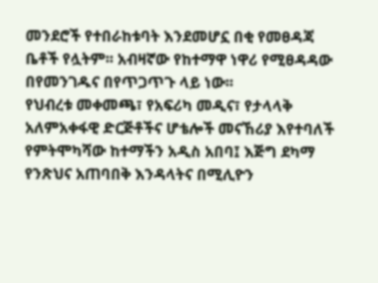መንደሮች የተበራከቱባት እንደመሆኗ በቂ የመፀዳጃ ቤቶች የሏትም፡፡ አብዛኛው የከተማዋ ነዋሪ የሚፀዳዳው በየመንገዱና በየጥጋጥጉ ላይ ነው፡፡
የህብረቱ መቀመጫ፣ የአፍሪካ መዲና፣ የታላላቅ አለምአቀፋዊ ድርጅቶችና ሆቴሎች መናኸሪያ እየተባለች የምትሞካሻው ከተማችን አዲስ አበባ፤ እጅግ ደካማ የንጽህና አጠባበቅ እንዳላትና በሚሊዮን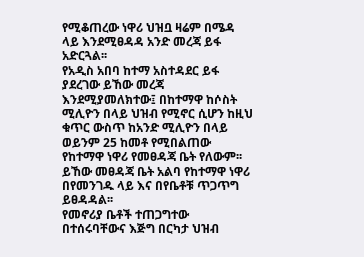የሚቆጠረው ነዋሪ ህዝቧ ዛሬም በሜዳ ላይ እንደሚፀዳዳ አንድ መረጃ ይፋ አድርጓል፡፡
የአዲስ አበባ ከተማ አስተዳደር ይፋ ያደረገው ይኸው መረጃ እንደሚያመለክተው፤ በከተማዋ ከሶስት ሚሊዮን በላይ ህዝብ የሚኖር ሲሆን ከዚህ ቁጥር ውስጥ ከአንድ ሚሊዮን በላይ ወይንም 25 ከመቶ የሚበልጠው የከተማዋ ነዋሪ የመፀዳጃ ቤት የለውም፡፡ ይኸው መፀዳጃ ቤት አልባ የከተማዋ ነዋሪ በየመንገዱ ላይ እና በየቤቶቹ ጥጋጥግ ይፀዳዳል፡፡
የመኖሪያ ቤቶች ተጠጋግተው በተሰሩባቸውና እጅግ በርካታ ህዝብ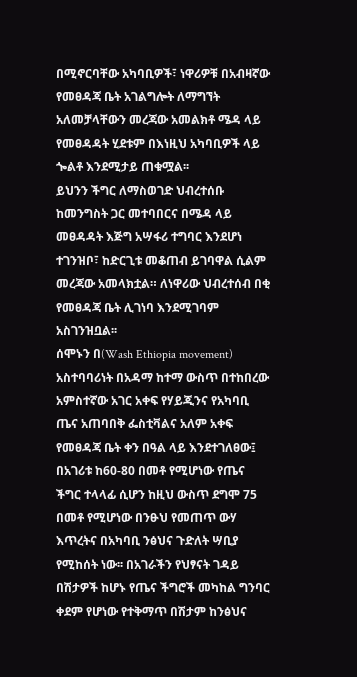በሚኖርባቸው አካባቢዎች፣ ነዋሪዎቹ በአብዛኛው የመፀዳጃ ቤት አገልግሎት ለማግኘት አለመቻላቸውን መረጃው አመልክቶ ሜዳ ላይ የመፀዳዳት ሂደቱም በእነዚህ አካባቢዎች ላይ ጐልቶ እንደሚታይ ጠቁሟል፡፡
ይህንን ችግር ለማስወገድ ህብረተሰቡ ከመንግስት ጋር መተባበርና በሜዳ ላይ መፀዳዳት እጅግ አሣፋሪ ተግባር እንደሆነ ተገንዝቦ፣ ከድርጊቱ መቆጠብ ይገባዋል ሲልም መረጃው አመላክቷል። ለነዋሪው ህብረተሰብ በቂ የመፀዳጃ ቤት ሊገነባ እንደሚገባም አስገንዝቧል፡፡
ሰሞኑን በ(Wash Ethiopia movement) አስተባባሪነት በአዳማ ከተማ ውስጥ በተከበረው አምስተኛው አገር አቀፍ የሃይጂንና የአካባቢ ጤና አጠባበቅ ፌስቲቫልና አለም አቀፍ የመፀዳጃ ቤት ቀን በዓል ላይ እንደተገለፀው፤ በአገሪቱ ከ60-80 በመቶ የሚሆነው የጤና ችግር ተላላፊ ሲሆን ከዚህ ውስጥ ደግሞ 75 በመቶ የሚሆነው በንፁህ የመጠጥ ውሃ እጥረትና በአካባቢ ንፅህና ጉድለት ሣቢያ የሚከሰት ነው፡፡ በአገራችን የህፃናት ገዳይ በሽታዎች ከሆኑ የጤና ችግሮች መካከል ግንባር ቀደም የሆነው የተቅማጥ በሽታም ከንፅህና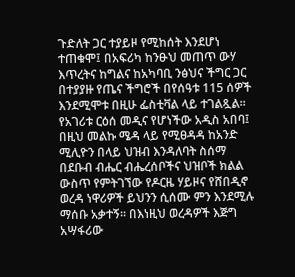ጉድለት ጋር ተያይዞ የሚከሰት እንደሆነ ተጠቁሞ፤ በአፍሪካ ከንፁህ መጠጥ ውሃ እጥረትና ከግልና ከአካባቢ ንፅህና ችግር ጋር በተያያዙ የጤና ችግሮች በየሰዓቱ 115 ሰዎች እንደሚሞቱ በዚሁ ፌስቲቫል ላይ ተገልጿል፡፡
የአገሪቱ ርዕሰ መዲና የሆነችው አዲስ አበባ፤ በዚህ መልኩ ሜዳ ላይ የሚፀዳዳ ከአንድ ሚሊዮን በላይ ህዝብ እንዳለባት ስሰማ በደቡብ ብሔር ብሔረሰቦችና ህዝቦች ክልል ውስጥ የምትገኘው የዶርዜ ሃይዞና የሸበዲኖ ወረዳ ነዋሪዎች ይህንን ሲሰሙ ምን እንደሚሉ ማሰቡ አቃተኝ፡፡ በእነዚህ ወረዳዎች እጅግ አሣፋሪው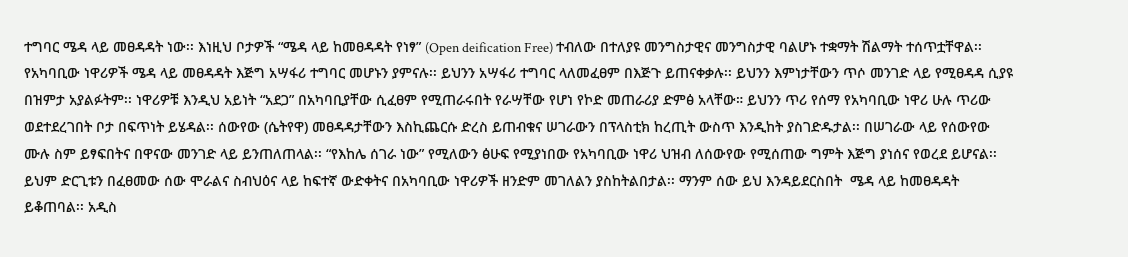ተግባር ሜዳ ላይ መፀዳዳት ነው፡፡ እነዚህ ቦታዎች “ሜዳ ላይ ከመፀዳዳት የነፃ” (Open deification Free) ተብለው በተለያዩ መንግስታዊና መንግስታዊ ባልሆኑ ተቋማት ሽልማት ተሰጥቷቸዋል፡፡ የአካባቢው ነዋሪዎች ሜዳ ላይ መፀዳዳት እጅግ አሣፋሪ ተግባር መሆኑን ያምናሉ፡፡ ይህንን አሣፋሪ ተግባር ላለመፈፀም በእጅጉ ይጠናቀቃሉ፡፡ ይህንን እምነታቸውን ጥሶ መንገድ ላይ የሚፀዳዳ ሲያዩ በዝምታ አያልፉትም፡፡ ነዋሪዎቹ እንዲህ አይነት “አደጋ” በአካባቢያቸው ሲፈፀም የሚጠራሩበት የራሣቸው የሆነ የኮድ መጠራሪያ ድምፅ አላቸው። ይህንን ጥሪ የሰማ የአካባቢው ነዋሪ ሁሉ ጥሪው ወደተደረገበት ቦታ በፍጥነት ይሄዳል፡፡ ሰውየው (ሴትየዋ) መፀዳዳታቸውን እስኪጨርሱ ድረስ ይጠብቁና ሠገራውን በፕላስቲክ ከረጢት ውስጥ እንዲከት ያስገድዱታል፡፡ በሠገራው ላይ የሰውየው ሙሉ ስም ይፃፍበትና በዋናው መንገድ ላይ ይንጠለጠላል፡፡ “የእከሌ ሰገራ ነው” የሚለውን ፅሁፍ የሚያነበው የአካባቢው ነዋሪ ህዝብ ለሰውየው የሚሰጠው ግምት እጅግ ያነሰና የወረደ ይሆናል፡፡ ይህም ድርጊቱን በፈፀመው ሰው ሞራልና ስብህዕና ላይ ከፍተኛ ውድቀትና በአካባቢው ነዋሪዎች ዘንድም መገለልን ያስከትልበታል፡፡ ማንም ሰው ይህ እንዳይደርስበት  ሜዳ ላይ ከመፀዳዳት ይቆጠባል፡፡ አዲስ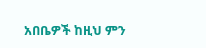አበቤዎች ከዚህ ምን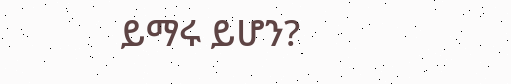ይማሩ ይሆን?